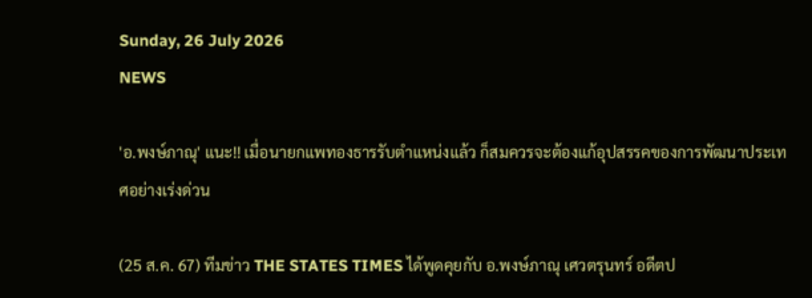Sunday, 26 July 2026
NEWS

'อ.พงษ์ภาณุ' แนะ!! เมื่อนายกแพทองธารรับตำแหน่งแล้ว ก็สมควรจะต้องแก้อุปสรรคของการพัฒนาประเทศอย่างเร่งด่วน

(25 ส.ค. 67) ทีมข่าว THE STATES TIMES ได้พูดคุยกับ อ.พงษ์ภาณุ เศวตรุนทร์ อดีตป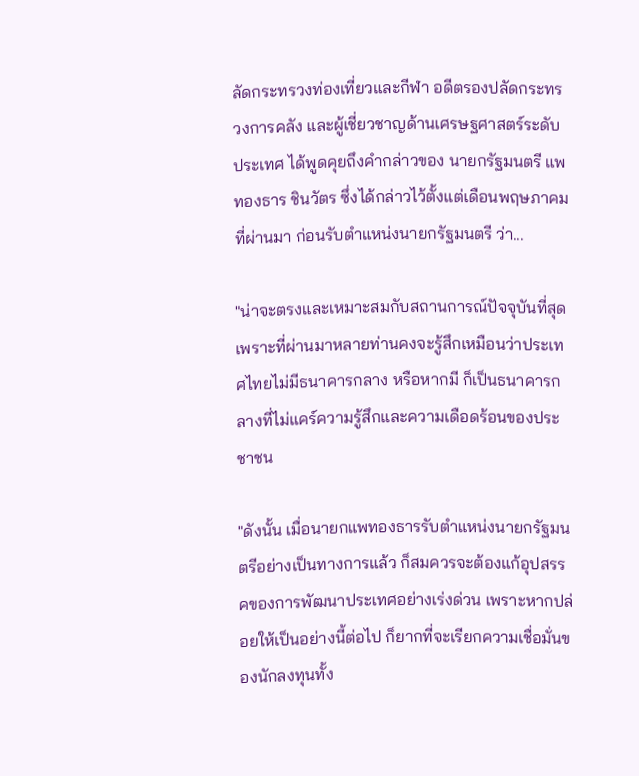ลัดกระทรวงท่องเที่ยวและกีฬา อดีตรองปลัดกระทรวงการคลัง และผู้เชี่ยวชาญด้านเศรษฐศาสตร์ระดับประเทศ ได้พูดคุยถึงคำกล่าวของ นายกรัฐมนตรี แพทองธาร ชินวัตร ซึ่งได้กล่าวไว้ตั้งแต่เดือนพฤษภาคมที่ผ่านมา ก่อนรับตำแหน่งนายกรัฐมนตรี ว่า...

"น่าจะตรงและเหมาะสมกับสถานการณ์ปัจจุบันที่สุด เพราะที่ผ่านมาหลายท่านคงจะรู้สึกเหมือนว่าประเทศไทยไม่มีธนาคารกลาง หรือหากมี ก็เป็นธนาคารกลางที่ไม่แคร์ความรู้สึกและความเดือดร้อนของประชาชน

"ดังนั้น เมื่อนายกแพทองธารรับตำแหน่งนายกรัฐมนตรีอย่างเป็นทางการแล้ว ก็สมควรจะต้องแก้อุปสรรคของการพัฒนาประเทศอย่างเร่งด่วน เพราะหากปล่อยให้เป็นอย่างนี้ต่อไป ก็ยากที่จะเรียกความเชื่อมั่นของนักลงทุนทั้ง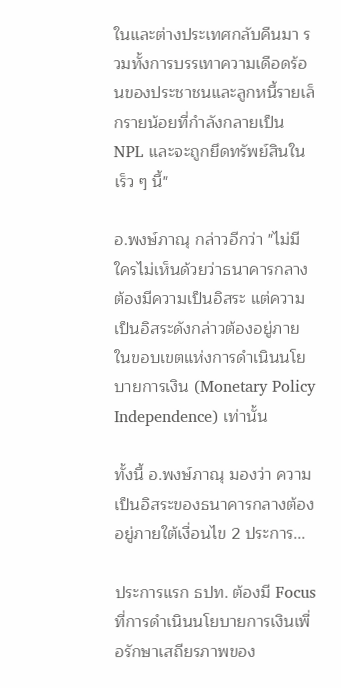ในและต่างประเทศกลับคืนมา รวมทั้งการบรรเทาความเดือดร้อนของประชาชนและลูกหนี้รายเล็กรายน้อยที่กำลังกลายเป็น NPL และจะถูกยึดทรัพย์สินในเร็ว ๆ นี้"

อ.พงษ์ภาณุ กล่าวอีกว่า "ไม่มีใครไม่เห็นด้วยว่าธนาคารกลางต้องมีความเป็นอิสระ แต่ความเป็นอิสระดังกล่าวต้องอยู่ภายในขอบเขตแห่งการดำเนินนโยบายการเงิน (Monetary Policy Independence) เท่านั้น

ทั้งนี้ อ.พงษ์ภาณุ มองว่า ความเป็นอิสระของธนาคารกลางต้องอยู่ภายใต้เงื่อนไข 2 ประการ...

ประการแรก ธปท. ต้องมี Focus ที่การดำเนินนโยบายการเงินเพื่อรักษาเสถียรภาพของ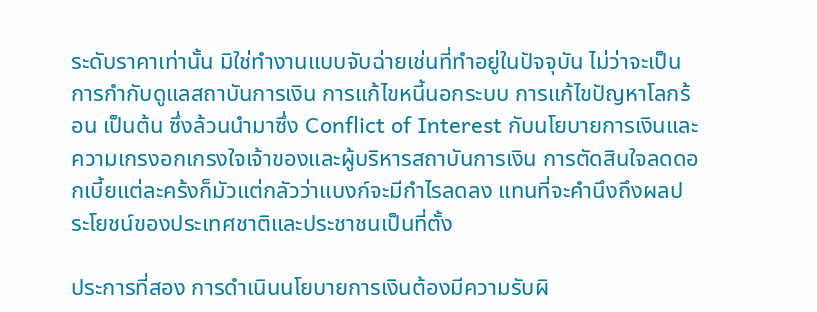ระดับราคาเท่านั้น มิใช่ทำงานแบบจับฉ่ายเช่นที่ทำอยู่ในปัจจุบัน ไม่ว่าจะเป็นการกำกับดูแลสถาบันการเงิน การแก้ไขหนี้นอกระบบ การแก้ไขปัญหาโลกร้อน เป็นต้น ซึ่งล้วนนำมาซึ่ง Conflict of Interest กับนโยบายการเงินและความเกรงอกเกรงใจเจ้าของและผู้บริหารสถาบันการเงิน การตัดสินใจลดดอกเบี้ยแต่ละคร้งก็มัวแต่กลัวว่าแบงก์จะมีกำไรลดลง แทนที่จะคำนึงถึงผลประโยชน์ของประเทศชาติและประชาชนเป็นที่ตั้ง

ประการที่สอง การดำเนินนโยบายการเงินต้องมีความรับผิ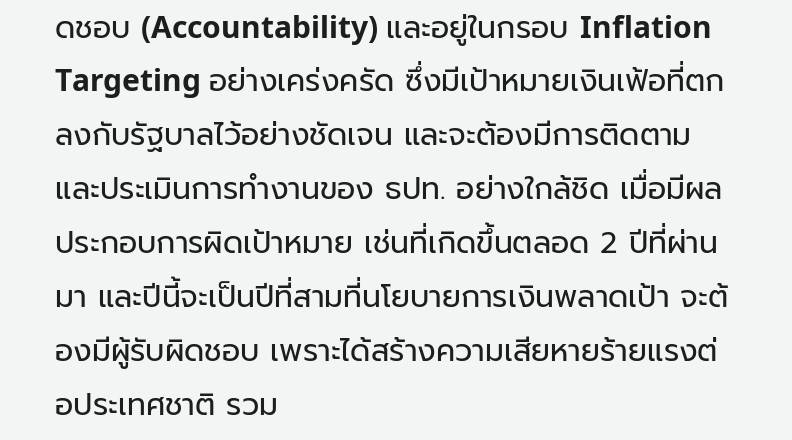ดชอบ (Accountability) และอยู่ในกรอบ Inflation Targeting อย่างเคร่งครัด ซึ่งมีเป้าหมายเงินเฟ้อที่ตกลงกับรัฐบาลไว้อย่างชัดเจน และจะต้องมีการติดตามและประเมินการทำงานของ ธปท. อย่างใกล้ชิด เมื่อมีผลประกอบการผิดเป้าหมาย เช่นที่เกิดขึ้นตลอด 2 ปีที่ผ่านมา และปีนี้จะเป็นปีที่สามที่นโยบายการเงินพลาดเป้า จะต้องมีผู้รับผิดชอบ เพราะได้สร้างความเสียหายร้ายแรงต่อประเทศชาติ รวม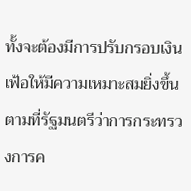ทั้งจะต้องมีการปรับกรอบเงินเฟ้อให้มีความเหมาะสมยิ่งขึ้นตามที่รัฐมนตรีว่าการกระทรวงการค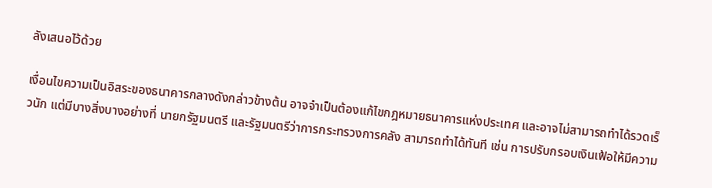ลังเสนอไว้ด้วย

เงื่อนไขความเป็นอิสระของธนาคารกลางดังกล่าวข้างต้น อาจจำเป็นต้องแก้ไขกฎหมายธนาคารแห่งประเทศ และอาจไม่สามารถทำได้รวดเร็วนัก แต่มีบางสิ่งบางอย่างที่ นายกรัฐมนตรี และรัฐมนตรีว่าการกระทรวงการคลัง สามารถทำได้ทันที เช่น การปรับกรอบเงินเฟ้อให้มีความ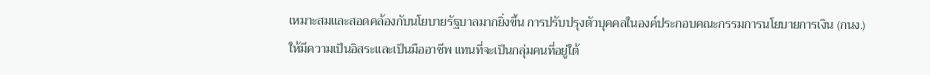เหมาะสมและสอดคล้องกับนโยบายรัฐบาลมากยิ่งขึ้น การปรับปรุงตัวบุคคลในองค์ประกอบคณะกรรมการนโยบายการเงิน (กนง.) ให้มีความเป็นอิสระและเป็นมืออาชีพ แทนที่จะเป็นกลุ่มคนที่อยู่ใต้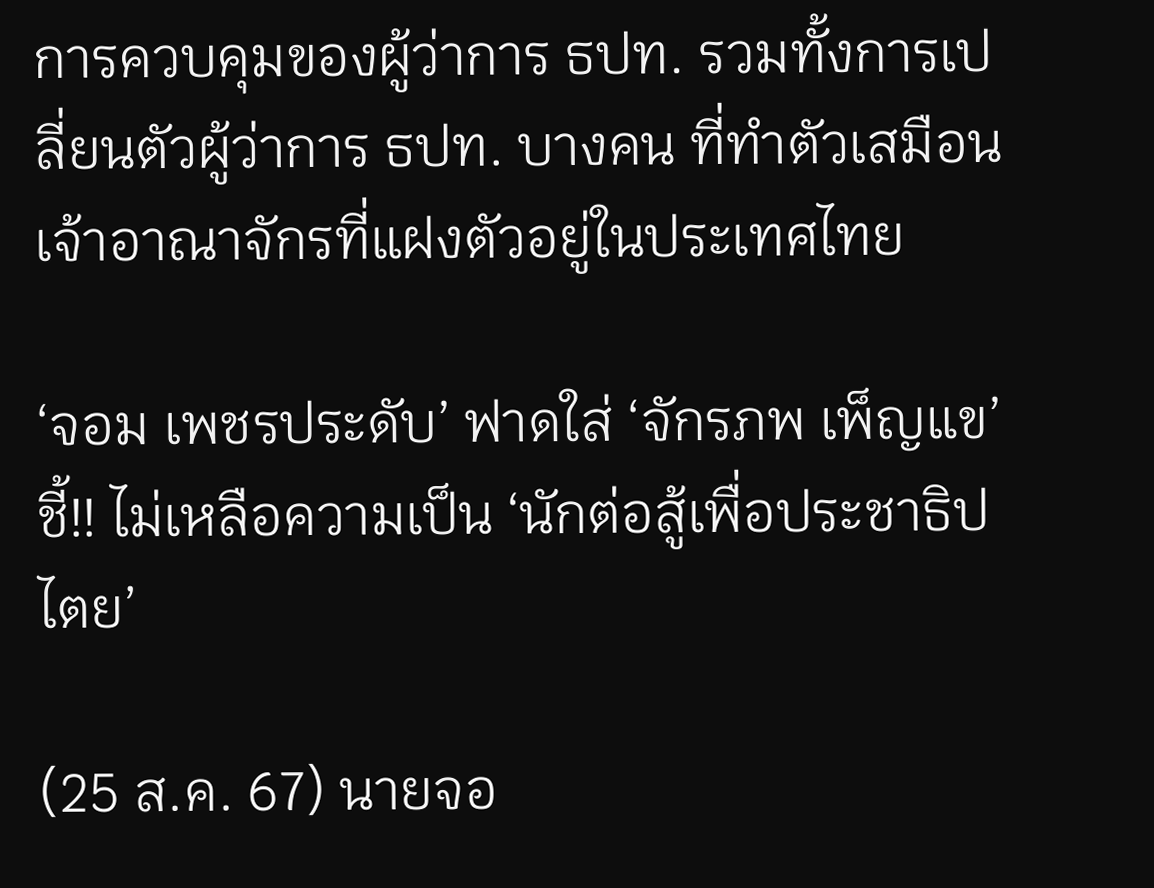การควบคุมของผู้ว่าการ ธปท. รวมทั้งการเปลี่ยนตัวผู้ว่าการ ธปท. บางคน ที่ทำตัวเสมือนเจ้าอาณาจักรที่แฝงตัวอยู่ในประเทศไทย

‘จอม เพชรประดับ’ ฟาดใส่ ‘จักรภพ เพ็ญแข’ ชี้!! ไม่เหลือความเป็น ‘นักต่อสู้เพื่อประชาธิปไตย’

(25 ส.ค. 67) นายจอ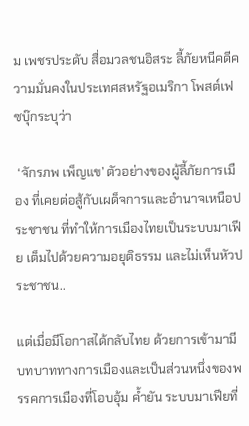ม เพชรประดับ สื่อมวลชนอิสระ ลี้ภัยหนีคดีความมั่นคงในประเทศสหรัฐอเมริกา โพสต์เฟซบุ๊กระบุว่า

 ‘จักรภพ เพ็ญแข’ ตัวอย่างของผู้ลี้ภัยการเมือง ที่เคยต่อสู้กับเผด็จการและอำนาจเหนือประชาชน ที่ทำให้การเมืองไทยเป็นระบบมาเฟีย เต็มไปด้วยความอยุติธรรม และไม่เห็นหัวประชาชน..

แต่เมื่อมีโอกาสได้กลับไทย ด้วยการเข้ามามีบทบาททางการเมืองและเป็นส่วนหนึ่งของพรรคการเมืองที่โอบอุ้ม ค้ำยัน ระบบมาเฟียที่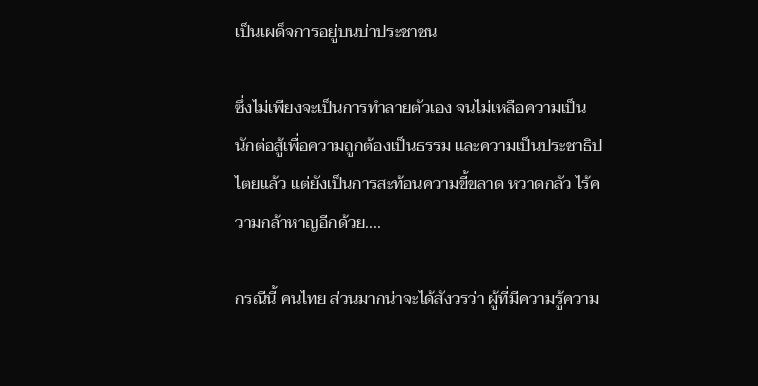เป็นเผด็จการอยู่บนบ่าประชาชน

ซึ่งไม่เพียงจะเป็นการทำลายตัวเอง จนไม่เหลือความเป็นนักต่อสู้เพื่อความถูกต้องเป็นธรรม และความเป็นประชาธิปไตยแล้ว แต่ยังเป็นการสะท้อนความขี้ขลาด หวาดกลัว ไร้ความกล้าหาญอีกด้วย....

กรณีนี้ คนไทย ส่วนมากน่าจะได้สังวรว่า ผู้ที่มีความรู้ความ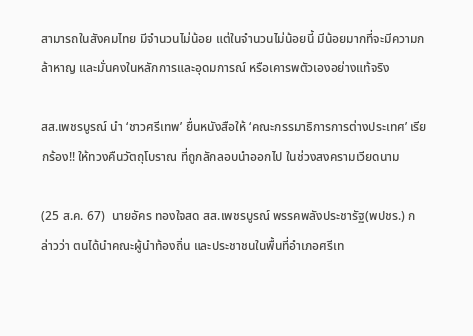สามารถในสังคมไทย มีจำนวนไม่น้อย แต่ในจำนวนไม่น้อยนี้ มีน้อยมากที่จะมีความกล้าหาญ และมั่นคงในหลักการและอุดมการณ์ หรือเคารพตัวเองอย่างแท้จริง

สส.เพชรบูรณ์ นำ ‘ชาวศรีเทพ’ ยื่นหนังสือให้ ‘คณะกรรมาธิการการต่างประเทศ’ เรียกร้อง!! ให้ทวงคืนวัตถุโบราณ ที่ถูกลักลอบนำออกไป ในช่วงสงครามเวียดนาม

(25 ส.ค. 67)  นายอัคร ทองใจสด สส.เพชรบูรณ์ พรรคพลังประชารัฐ(พปชร.) กล่าวว่า ตนได้นำคณะผู้นำท้องถิ่น และประชาชนในพื้นที่อำเภอศรีเท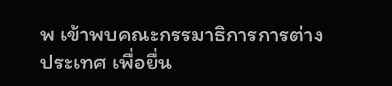พ เข้าพบคณะกรรมาธิการการต่างประเทศ เพื่อยื่น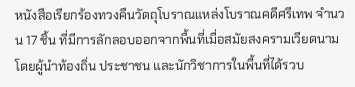หนังสือเรียกร้องทวงคืนวัตถุโบราณแหล่งโบราณคดีศรีเทพ จำนวน 17 ชิ้น ที่มีการลักลอบออกจากพื้นที่เมื่อสมัยสงครามเวียดนาม โดยผู้นำท้องถิ่น ประชาชน และนักวิชาการในพื้นที่ได้รวบ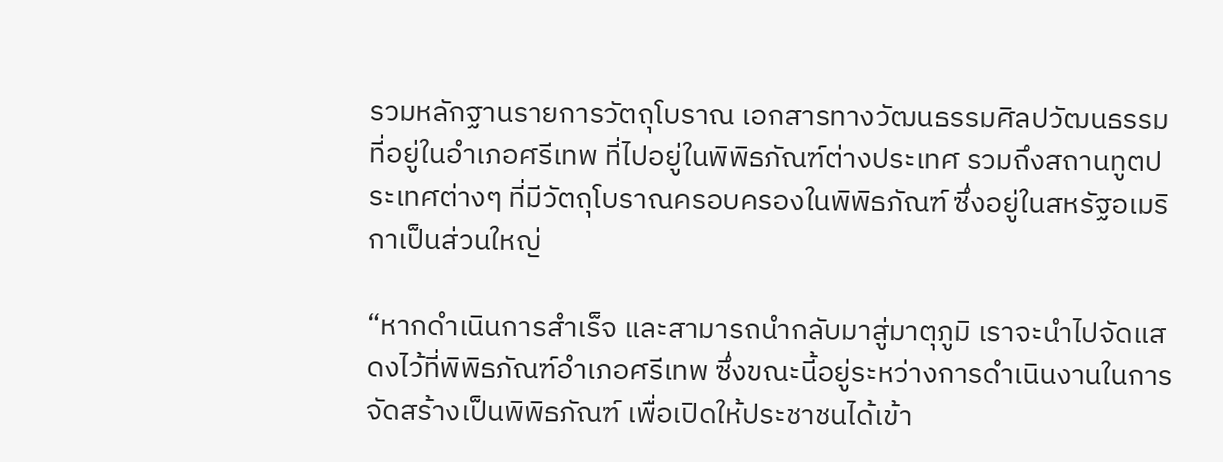รวมหลักฐานรายการวัตถุโบราณ เอกสารทางวัฒนธรรมศิลปวัฒนธรรมที่อยู่ในอำเภอศรีเทพ ที่ไปอยู่ในพิพิธภัณฑ์ต่างประเทศ รวมถึงสถานทูตประเทศต่างๆ ที่มีวัตถุโบราณครอบครองในพิพิธภัณฑ์ ซึ่งอยู่ในสหรัฐอเมริกาเป็นส่วนใหญ่

“หากดำเนินการสำเร็จ และสามารถนำกลับมาสู่มาตุภูมิ เราจะนำไปจัดแสดงไว้ที่พิพิธภัณฑ์อำเภอศรีเทพ ซึ่งขณะนี้อยู่ระหว่างการดำเนินงานในการจัดสร้างเป็นพิพิธภัณฑ์ เพื่อเปิดให้ประชาชนได้เข้า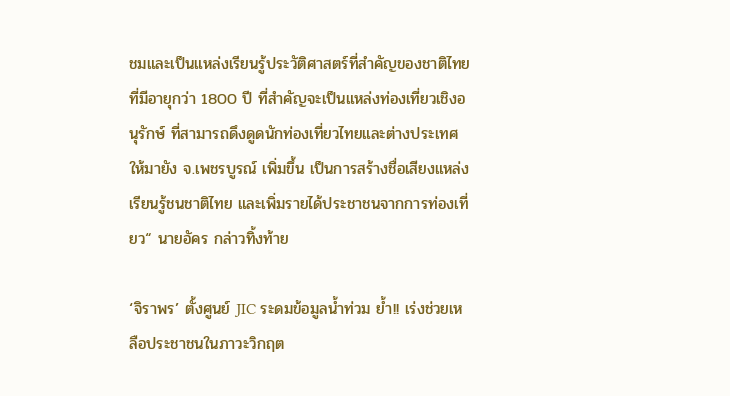ชมและเป็นแหล่งเรียนรู้ประวัติศาสตร์ที่สำคัญของชาติไทยที่มีอายุกว่า 1800 ปี ที่สำคัญจะเป็นแหล่งท่องเที่ยวเชิงอนุรักษ์ ที่สามารถดึงดูดนักท่องเที่ยวไทยและต่างประเทศให้มายัง จ.เพชรบูรณ์ เพิ่มขึ้น เป็นการสร้างชื่อเสียงแหล่งเรียนรู้ชนชาติไทย และเพิ่มรายได้ประชาชนจากการท่องเที่ยว“ นายอัคร กล่าวทิ้งท้าย

‘จิราพร’ ตั้งศูนย์ JIC ระดมข้อมูลน้ำท่วม ย้ำ!! เร่งช่วยเหลือประชาชนในภาวะวิกฤต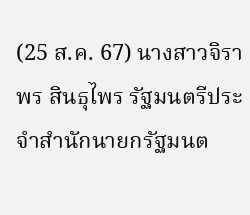(25 ส.ค. 67) นางสาวจิราพร สินธุไพร รัฐมนตรีประจำสำนักนายกรัฐมนต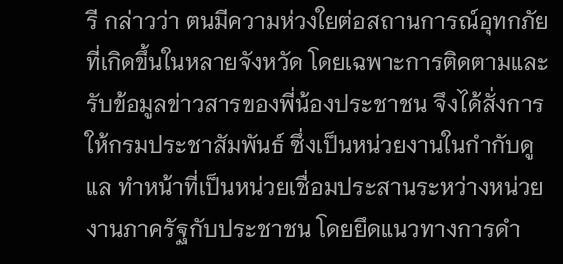รี กล่าวว่า ตนมีความห่วงใยต่อสถานการณ์อุทกภัยที่เกิดขึ้นในหลายจังหวัด โดยเฉพาะการติดตามและรับข้อมูลข่าวสารของพี่น้องประชาชน จึงได้สั่งการให้กรมประชาสัมพันธ์ ซึ่งเป็นหน่วยงานในกำกับดูแล ทำหน้าที่เป็นหน่วยเชื่อมประสานระหว่างหน่วยงานภาครัฐกับประชาชน โดยยึดแนวทางการดำ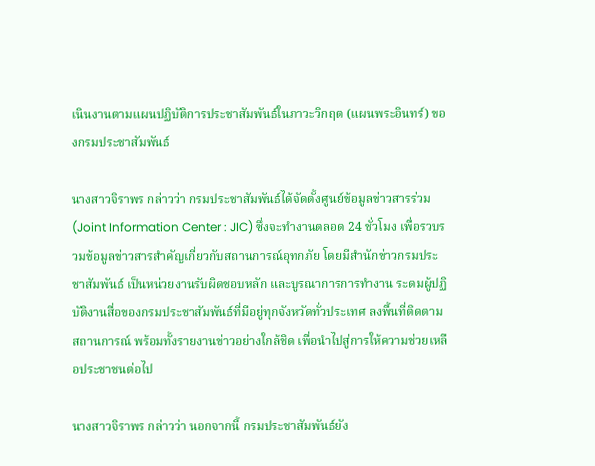เนินงานตามแผนปฏิบัติการประชาสัมพันธ์ในภาวะวิกฤต (แผนพระอินทร์) ของกรมประชาสัมพันธ์

นางสาวจิราพร กล่าวว่า กรมประชาสัมพันธ์ได้จัดตั้งศูนย์ข้อมูลข่าวสารร่วม (Joint Information Center : JIC) ซึ่งจะทำงานตลอด 24 ชั่วโมง เพื่อรวบรวมข้อมูลข่าวสารสำคัญเกี่ยวกับสถานการณ์อุทกภัย โดยมีสำนักข่าวกรมประชาสัมพันธ์ เป็นหน่วยงานรับผิดชอบหลัก และบูรณาการการทำงาน ระดมผู้ปฏิบัติงานสื่อของกรมประชาสัมพันธ์ที่มีอยู่ทุกจังหวัดทั่วประเทศ ลงพื้นที่ติดตามสถานการณ์ พร้อมทั้งรายงานข่าวอย่างใกล้ชิด เพื่อนำไปสู่การให้ความช่วยเหลือประชาชนต่อไป

นางสาวจิราพร กล่าวว่า นอกจากนี้ กรมประชาสัมพันธ์ยัง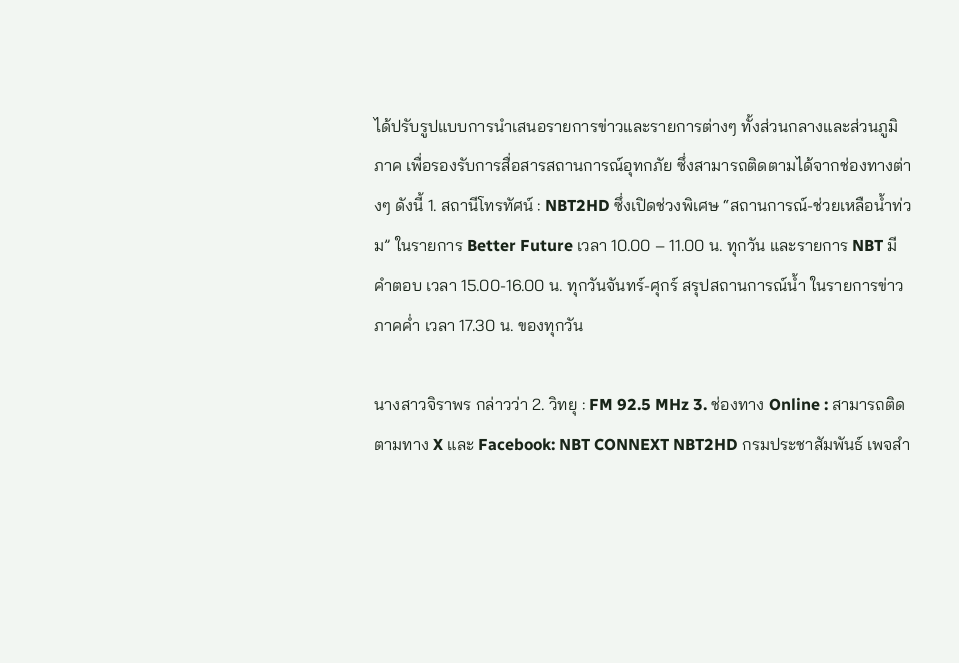ได้ปรับรูปแบบการนำเสนอรายการข่าวและรายการต่างๆ ทั้งส่วนกลางและส่วนภูมิภาค เพื่อรองรับการสื่อสารสถานการณ์อุทกภัย ซึ่งสามารถติดตามได้จากช่องทางต่างๆ ดังนี้ 1. สถานีโทรทัศน์ : NBT2HD ซึ่งเปิดช่วงพิเศษ “สถานการณ์-ช่วยเหลือน้ำท่วม” ในรายการ Better Future เวลา 10.00 – 11.00 น. ทุกวัน และรายการ NBT มีคำตอบ เวลา 15.00-16.00 น. ทุกวันจันทร์-ศุกร์ สรุปสถานการณ์น้ำ ในรายการข่าวภาคค่ำ เวลา 17.30 น. ของทุกวัน

นางสาวจิราพร กล่าวว่า 2. วิทยุ : FM 92.5 MHz 3. ช่องทาง Online : สามารถติดตามทาง X และ Facebook: NBT CONNEXT NBT2HD กรมประชาสัมพันธ์ เพจสำ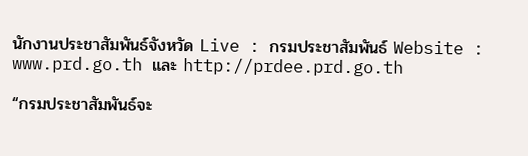นักงานประชาสัมพันธ์จังหวัด Live : กรมประชาสัมพันธ์ Website : www.prd.go.th และ http://prdee.prd.go.th

“กรมประชาสัมพันธ์จะ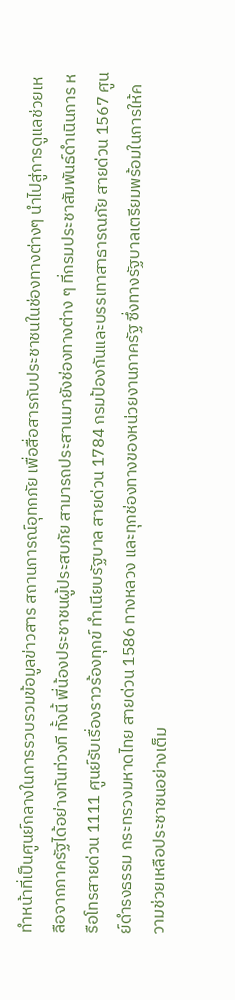ทำหน้าที่เป็นศูนย์กลางในการรวบรวมข้อมูลข่าวสาร สถานการณ์อุทกภัย เพื่อสื่อสารกับประชาชนในช่องทางต่างๆ นำไปสู่การดูแลช่วยเหลือจากภาครัฐได้อย่างทันท่วงที ทั้งนี้ พี่น้องประชาชนผู้ประสบภัย สามารถประสานมายังช่องทางต่าง ๆ ที่กรมประชาสัมพันธ์ดำเนินการ หรือโทรสายด่วน 1111 ศูนย์รับเรื่องราวร้องทุกข์ ทำเนียบรัฐบาล สายด่วน 1784 กรมป้องกันและบรรเทาสาธารณภัย สายด่วน 1567 ศูนย์ดำรงธรรม กระทรวงมหาดไทย สายด่วน 1586 ทางหลวง และทุกช่องทางของหน่วยงานภาครัฐ ซึ่งทางรัฐบาลเตรียมพร้อมในการให้ความช่วยเหลือประชาชนอย่างเต็ม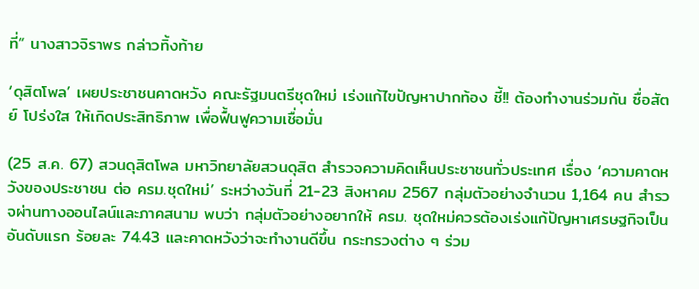ที่“ นางสาวจิราพร กล่าวทิ้งท้าย

‘ดุสิตโพล’ เผยประชาชนคาดหวัง คณะรัฐมนตรีชุดใหม่ เร่งแก้ไขปัญหาปากท้อง ชี้!! ต้องทำงานร่วมกัน ซื่อสัตย์ โปร่งใส ให้เกิดประสิทธิภาพ เพื่อฟื้นฟูความเชื่อมั่น

(25 ส.ค. 67) สวนดุสิตโพล มหาวิทยาลัยสวนดุสิต สำรวจความคิดเห็นประชาชนทั่วประเทศ เรื่อง ‘ความคาดหวังของประชาชน ต่อ ครม.ชุดใหม่’ ระหว่างวันที่ 21-23 สิงหาคม 2567 กลุ่มตัวอย่างจำนวน 1,164 คน สำรวจผ่านทางออนไลน์และภาคสนาม พบว่า กลุ่มตัวอย่างอยากให้ ครม. ชุดใหม่ควรต้องเร่งแก้ปัญหาเศรษฐกิจเป็นอันดับแรก ร้อยละ 74.43 และคาดหวังว่าจะทำงานดีขึ้น กระทรวงต่าง ๆ ร่วม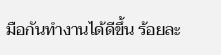มือกันทำงานได้ดีขึ้น ร้อยละ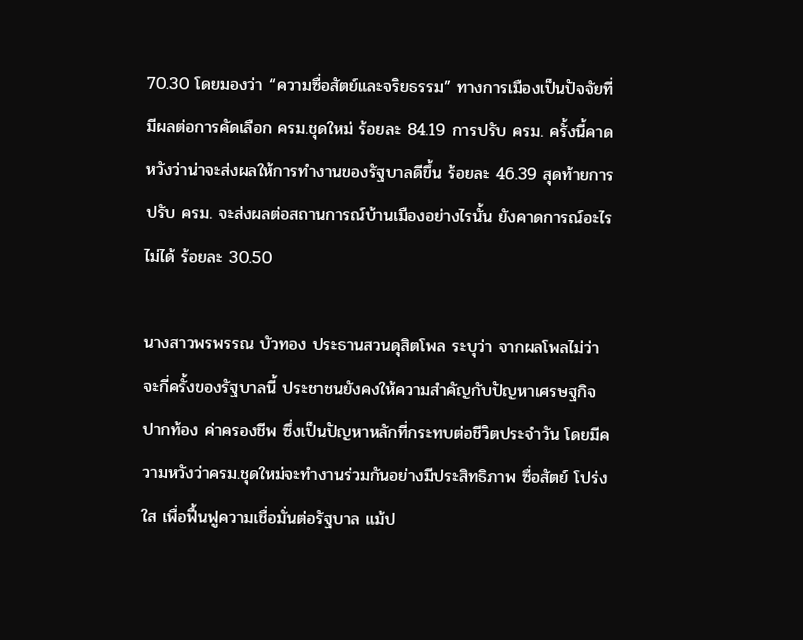70.30 โดยมองว่า “ความซื่อสัตย์และจริยธรรม” ทางการเมืองเป็นปัจจัยที่มีผลต่อการคัดเลือก ครม.ชุดใหม่ ร้อยละ 84.19 การปรับ ครม. ครั้งนี้คาดหวังว่าน่าจะส่งผลให้การทำงานของรัฐบาลดีขึ้น ร้อยละ 46.39 สุดท้ายการปรับ ครม. จะส่งผลต่อสถานการณ์บ้านเมืองอย่างไรนั้น ยังคาดการณ์อะไรไม่ได้ ร้อยละ 30.50

นางสาวพรพรรณ บัวทอง ประธานสวนดุสิตโพล ระบุว่า จากผลโพลไม่ว่าจะกี่ครั้งของรัฐบาลนี้ ประชาชนยังคงให้ความสำคัญกับปัญหาเศรษฐกิจ ปากท้อง ค่าครองชีพ ซึ่งเป็นปัญหาหลักที่กระทบต่อชีวิตประจำวัน โดยมีความหวังว่าครม.ชุดใหม่จะทำงานร่วมกันอย่างมีประสิทธิภาพ ซื่อสัตย์ โปร่งใส เพื่อฟื้นฟูความเชื่อมั่นต่อรัฐบาล แม้ป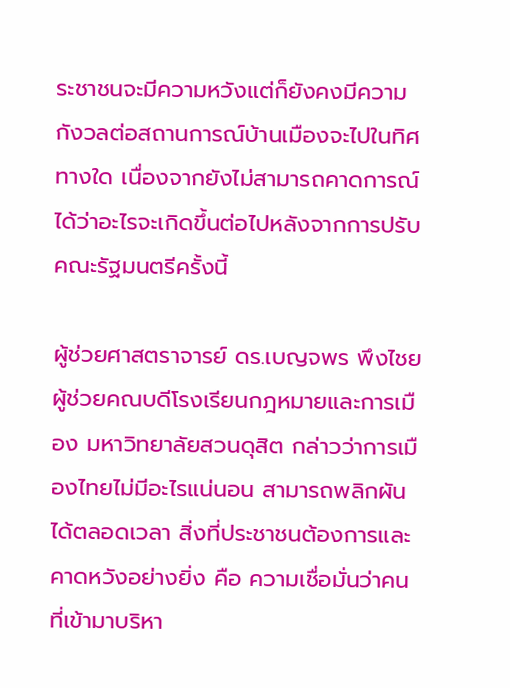ระชาชนจะมีความหวังแต่ก็ยังคงมีความกังวลต่อสถานการณ์บ้านเมืองจะไปในทิศทางใด เนื่องจากยังไม่สามารถคาดการณ์ได้ว่าอะไรจะเกิดขึ้นต่อไปหลังจากการปรับคณะรัฐมนตรีครั้งนี้

ผู้ช่วยศาสตราจารย์ ดร.เบญจพร พึงไชย ผู้ช่วยคณบดีโรงเรียนกฎหมายและการเมือง มหาวิทยาลัยสวนดุสิต กล่าวว่าการเมืองไทยไม่มีอะไรแน่นอน สามารถพลิกผันได้ตลอดเวลา สิ่งที่ประชาชนต้องการและคาดหวังอย่างยิ่ง คือ ความเชื่อมั่นว่าคนที่เข้ามาบริหา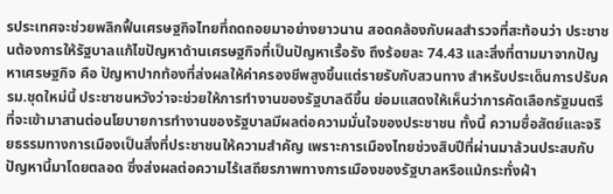รประเทศจะช่วยพลิกฟื้นเศรษฐกิจไทยที่ถดถอยมาอย่างยาวนาน สอดคล้องกับผลสำรวจที่สะท้อนว่า ประชาชนต้องการให้รัฐบาลแก้ไขปัญหาด้านเศรษฐกิจที่เป็นปัญหาเรื้อรัง ถึงร้อยละ 74.43 และสิ่งที่ตามมาจากปัญหาเศรษฐกิจ คือ ปัญหาปากท้องที่ส่งผลให้ค่าครองชีพสูงขึ้นแต่รายรับกับสวนทาง สำหรับประเด็นการปรับครม.ชุดใหม่นี้ ประชาชนหวังว่าจะช่วยให้การทำงานของรัฐบาลดีขึ้น ย่อมแสดงให้เห็นว่าการคัดเลือกรัฐมนตรีที่จะเข้ามาสานต่อนโยบายการทำงานของรัฐบาลมีผลต่อความมั่นใจของประชาชน ทั้งนี้ ความซื่อสัตย์และจริยธรรมทางการเมืองเป็นสิ่งที่ประชาชนให้ความสำคัญ เพราะการเมืองไทยช่วงสิบปีที่ผ่านมาล้วนประสบกับปัญหานี้มาโดยตลอด ซึ่งส่งผลต่อความไร้เสถียรภาพทางการเมืองของรัฐบาลหรือแม้กระทั่งฝ่า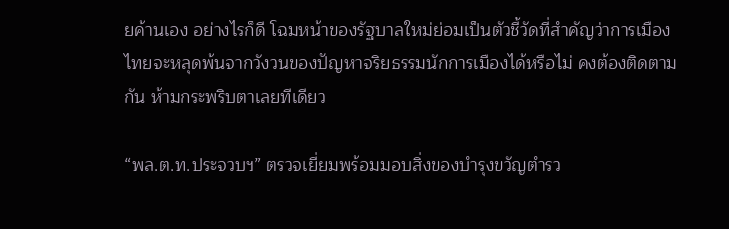ยค้านเอง อย่างไรก็ดี โฉมหน้าของรัฐบาลใหม่ย่อมเป็นตัวชี้วัดที่สำคัญว่าการเมืองไทยจะหลุดพ้นจากวังวนของปัญหาจริยธรรมนักการเมืองได้หรือไม่ คงต้องติดตามกัน ห้ามกระพริบตาเลยทีเดียว

“พล.ต.ท.ประจวบฯ” ตรวจเยี่ยมพร้อมมอบสิ่งของบำรุงขวัญตำรว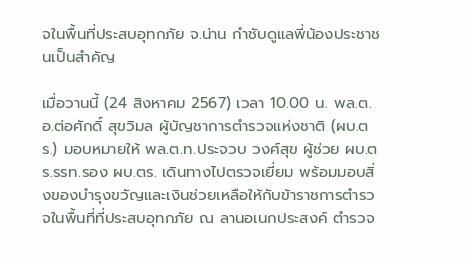จในพื้นที่ประสบอุทกภัย จ.น่าน กำชับดูแลพี่น้องประชาชนเป็นสำคัญ

เมื่อวานนี้ (24 สิงหาคม 2567) เวลา 10.00 น. พล.ต.อ.ต่อศักดิ์ สุขวิมล ผู้บัญชาการตำรวจแห่งชาติ (ผบ.ตร.) มอบหมายให้ พล.ต.ท.ประจวบ วงศ์สุข ผู้ช่วย ผบ.ตร.รรท.รอง ผบ.ตร. เดินทางไปตรวจเยี่ยม พร้อมมอบสิ่งของบำรุงขวัญและเงินช่วยเหลือให้กับข้าราชการตำรวจในพื้นที่ที่ประสบอุทกภัย ณ ลานอเนกประสงค์ ตำรวจ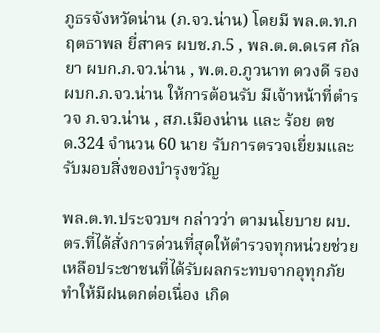ภูธรจังหวัดน่าน (ภ.จว.น่าน) โดยมี พล.ต.ท.กฤตธาพล ยี่สาคร ผบช.ภ.5 , พล.ต.ต.ดเรศ กัลยา ผบก.ภ.จว.น่าน , พ.ต.อ.ภูวนาท ดวงดี รอง ผบก.ภ.จว.น่าน ให้การต้อนรับ มีเจ้าหน้าที่ตำรวจ ภ.จว.น่าน , สภ.เมืองน่าน และ ร้อย ตชด.324 จำนวน 60 นาย รับการตรวจเยี่ยมและรับมอบสิ่งของบำรุงขวัญ

พล.ต.ท.ประจวบฯ กล่าวว่า ตามนโยบาย ผบ.ตร.ที่ได้สั่งการด่วนที่สุดให้ตำรวจทุกหน่วยช่วยเหลือประชาชนที่ได้รับผลกระทบจากอุทุกภัย ทำให้มีฝนตกต่อเนื่อง เกิด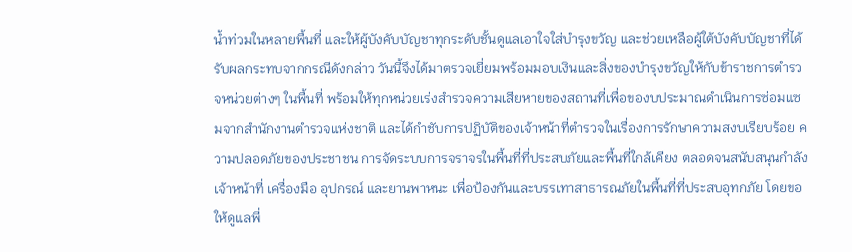น้ำท่วมในหลายพื้นที่ และให้ผู้บังคับบัญชาทุกระดับชั้นดูแลเอาใจใส่บำรุงขวัญ และช่วยเหลือผู้ใต้บังคับบัญชาที่ได้รับผลกระทบจากกรณีดังกล่าว วันนี้จึงได้มาตรวจเยี่ยมพร้อมมอบเงินและสิ่งของบำรุงขวัญให้กับข้าราชการตำรวจหน่วยต่างๆ ในพื้นที่ พร้อมให้ทุกหน่วยเร่งสำรวจความเสียหายของสถานที่เพื่อของบประมาณดำเนินการซ่อมแซมจากสำนักงานตำรวจแห่งชาติ และได้กำชับการปฏิบัติของเจ้าหน้าที่ตำรวจในเรื่องการรักษาความสงบเรียบร้อย ความปลอดภัยของประชาชน การจัดระบบการจราจรในพื้นที่ที่ประสบภัยและพื้นที่ใกล้เคียง ตลอดจนสนับสนุนกำลังเจ้าหน้าที่ เครื่องมือ อุปกรณ์ และยานพาหนะ เพื่อป้องกันและบรรเทาสาธารณภัยในพื้นที่ที่ประสบอุทกภัย โดยขอให้ดูแลพี่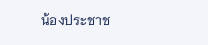น้องประชาช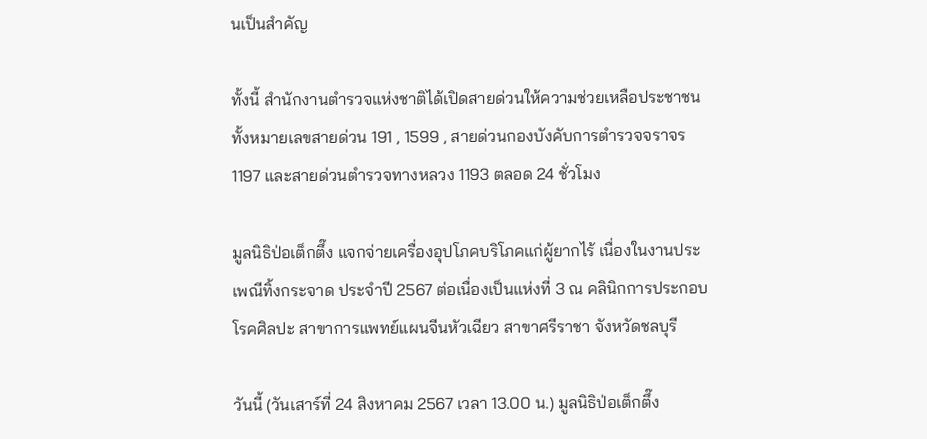นเป็นสำคัญ

ทั้งนี้ สำนักงานตำรวจแห่งชาติได้เปิดสายด่วนให้ความช่วยเหลือประชาชน ทั้งหมายเลขสายด่วน 191 , 1599 , สายด่วนกองบังคับการตำรวจจราจร 1197 และสายด่วนตำรวจทางหลวง 1193 ตลอด 24 ชั่วโมง

มูลนิธิป่อเต็กตึ๊ง แจกจ่ายเครื่องอุปโภคบริโภคแก่ผู้ยากไร้ เนื่องในงานประเพณีทิ้งกระจาด ประจำปี 2567 ต่อเนื่องเป็นแห่งที่ 3 ณ คลินิกการประกอบโรคศิลปะ สาขาการแพทย์แผนจีนหัวเฉียว สาขาศรีราชา จังหวัดชลบุรี

วันนี้ (วันเสาร์ที่ 24 สิงหาคม 2567 เวลา 13.00 น.) มูลนิธิป่อเต็กตึ๊ง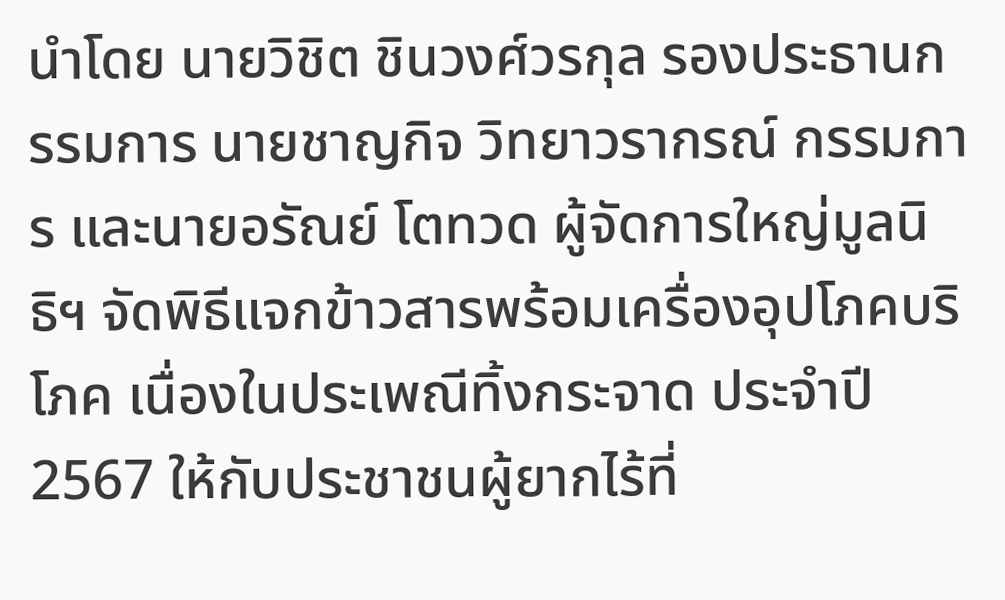นำโดย นายวิชิต ชินวงศ์วรกุล รองประธานกรรมการ นายชาญกิจ วิทยาวรากรณ์ กรรมการ และนายอรัณย์ โตทวด ผู้จัดการใหญ่มูลนิธิฯ จัดพิธีแจกข้าวสารพร้อมเครื่องอุปโภคบริโภค เนื่องในประเพณีทิ้งกระจาด ประจำปี 2567 ให้กับประชาชนผู้ยากไร้ที่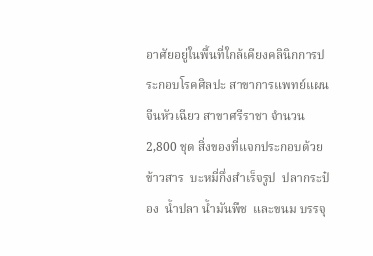อาศัยอยู่ในพื้นที่ใกล้เคียงคลินิกการประกอบโรคศิลปะ สาขาการแพทย์แผนจีนหัวเฉียว สาขาศรีราชา จำนวน 2,800 ชุด สิ่งของที่แจกประกอบด้วย  ข้าวสาร  บะหมี่กึ่งสำเร็จรูป  ปลากระป๋อง  น้ำปลา น้ำมันพืช  และขนม บรรจุ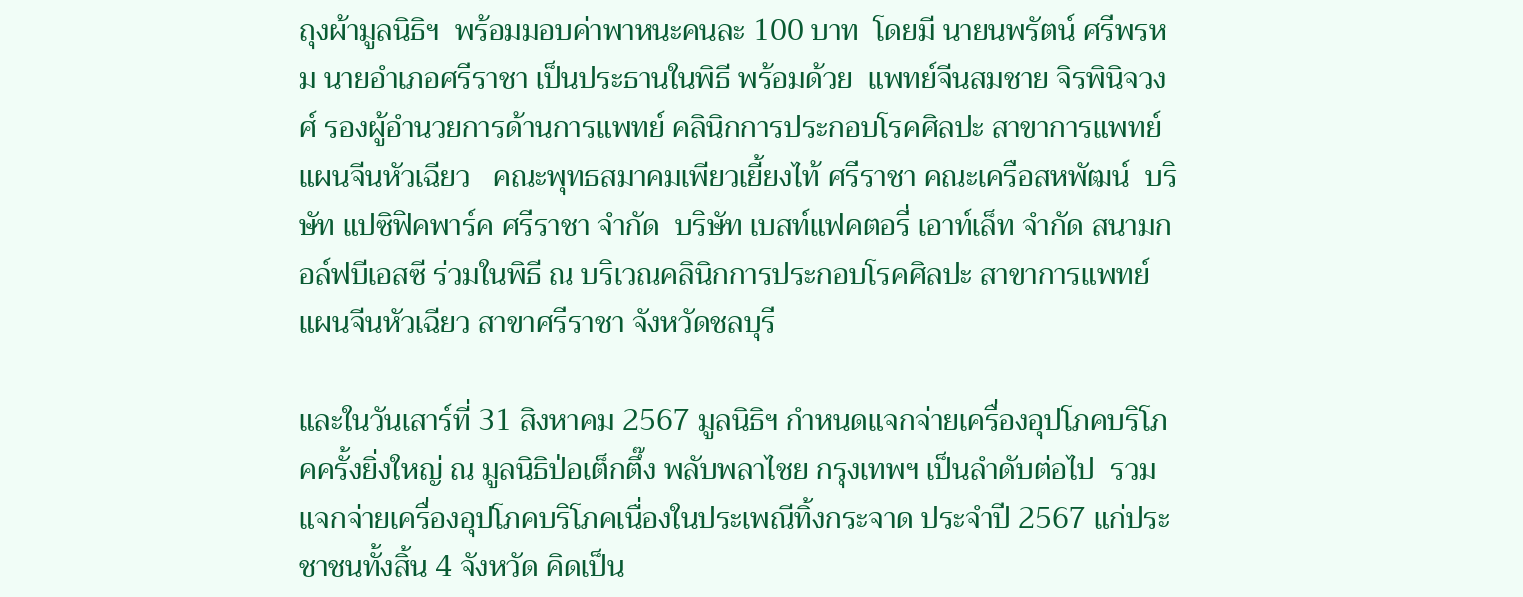ถุงผ้ามูลนิธิฯ  พร้อมมอบค่าพาหนะคนละ 100 บาท  โดยมี นายนพรัตน์ ศรีพรหม นายอำเภอศรีราชา เป็นประธานในพิธี พร้อมด้วย  แพทย์จีนสมชาย จิรพินิจวงศ์ รองผู้อำนวยการด้านการแพทย์ คลินิกการประกอบโรคศิลปะ สาขาการแพทย์แผนจีนหัวเฉียว   คณะพุทธสมาคมเพียวเยี้ยงไท้ ศรีราชา คณะเครือสหพัฒน์  บริษัท แปซิฟิคพาร์ค ศรีราชา จำกัด  บริษัท เบสท์แฟคตอรี่ เอาท์เล็ท จำกัด สนามกอล์ฟบีเอสซี ร่วมในพิธี ณ บริเวณคลินิกการประกอบโรคศิลปะ สาขาการแพทย์แผนจีนหัวเฉียว สาขาศรีราชา จังหวัดชลบุรี

และในวันเสาร์ที่ 31 สิงหาคม 2567 มูลนิธิฯ กำหนดแจกจ่ายเครื่องอุปโภคบริโภคครั้งยิ่งใหญ่ ณ มูลนิธิป่อเต็กตึ๊ง พลับพลาไชย กรุงเทพฯ เป็นลำดับต่อไป  รวมแจกจ่ายเครื่องอุปโภคบริโภคเนื่องในประเพณีทิ้งกระจาด ประจำปี 2567 แก่ประชาชนทั้งสิ้น 4 จังหวัด คิดเป็น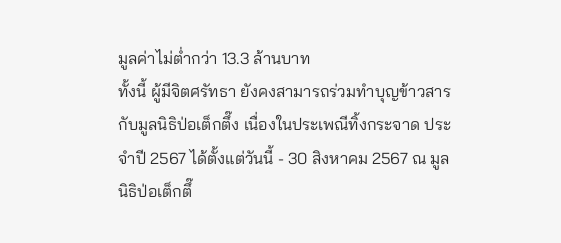มูลค่าไม่ต่ำกว่า 13.3 ล้านบาท
ทั้งนี้ ผู้มีจิตศรัทธา ยังคงสามารถร่วมทำบุญข้าวสารกับมูลนิธิป่อเต็กตึ๊ง เนื่องในประเพณีทิ้งกระจาด ประจำปี 2567 ได้ตั้งแต่วันนี้ - 30 สิงหาคม 2567 ณ มูลนิธิป่อเต็กตึ๊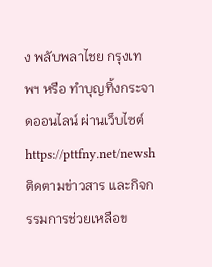ง พลับพลาไชย กรุงเทพฯ หรือ ทำบุญทิ้งกระจาดออนไลน์ ผ่านเว็บไซต์ https://pttfny.net/newsh  ติดตามข่าวสาร และกิจกรรมการช่วยเหลือข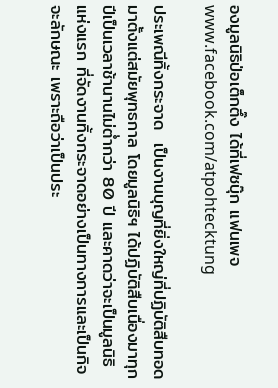องมูลนิธิป่อเต็กตึ๊ง ได้ที่เฟซบุ๊ก แฟนเพจ www.facebook.com/atpohtecktung

ประเพณีทิ้งกระจาด  เป็นงานบุญที่ยิ่งใหญ่ที่ปฏิบัติสืบทอดมาตั้งแต่สมัยพุทธกาล โดยมูลนิธิฯ ได้ปฏิบัติสืบเนื่องมาทุกปีเป็นเวลาช้านานไม่ต่ำกว่า 80 ปี และคาดว่าจะเป็นมูลนิธิแห่งแรก ที่จัดงานทิ้งกระจาดอย่างเป็นทางการและเป็นกิจจะลักษณะ เพราะถือว่าเป็นประ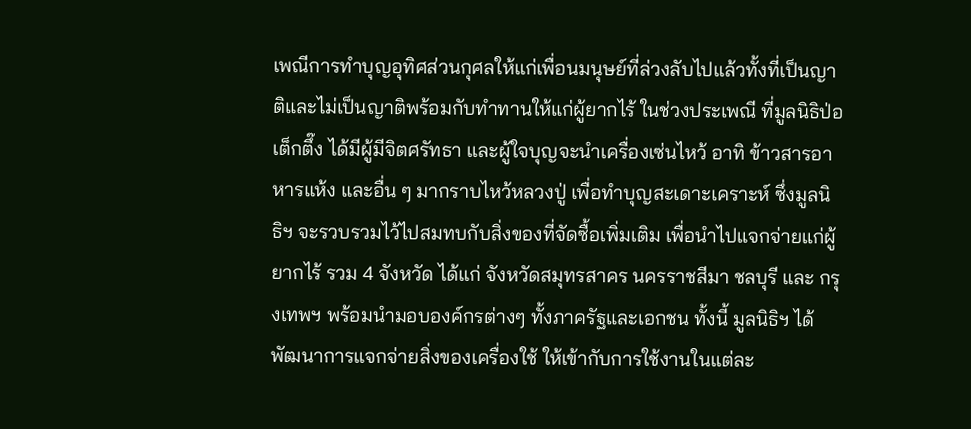เพณีการทำบุญอุทิศส่วนกุศลให้แก่เพื่อนมนุษย์ที่ล่วงลับไปแล้วทั้งที่เป็นญาติและไม่เป็นญาติพร้อมกับทำทานให้แก่ผู้ยากไร้ ในช่วงประเพณี ที่มูลนิธิป่อเต็กตึ๊ง ได้มีผู้มีจิตศรัทธา และผู้ใจบุญจะนำเครื่องเซ่นไหว้ อาทิ ข้าวสารอาหารแห้ง และอื่น ๆ มากราบไหว้หลวงปู่ เพื่อทำบุญสะเดาะเคราะห์ ซึ่งมูลนิธิฯ จะรวบรวมไว้ไปสมทบกับสิ่งของที่จัดซื้อเพิ่มเติม เพื่อนำไปแจกจ่ายแก่ผู้ยากไร้ รวม 4 จังหวัด ได้แก่ จังหวัดสมุทรสาคร นครราชสีมา ชลบุรี และ กรุงเทพฯ พร้อมนำมอบองค์กรต่างๆ ทั้งภาครัฐและเอกชน ทั้งนี้ มูลนิธิฯ ได้พัฒนาการแจกจ่ายสิ่งของเครื่องใช้ ให้เข้ากับการใช้งานในแต่ละ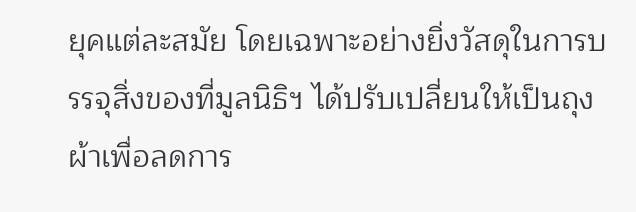ยุคแต่ละสมัย โดยเฉพาะอย่างยิ่งวัสดุในการบรรจุสิ่งของที่มูลนิธิฯ ได้ปรับเปลี่ยนให้เป็นถุงผ้าเพื่อลดการ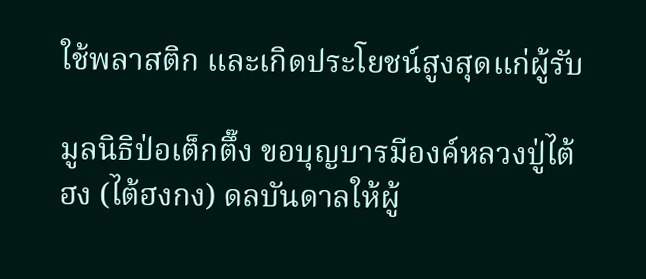ใช้พลาสติก และเกิดประโยชน์สูงสุดแก่ผู้รับ

มูลนิธิป่อเต็กตึ๊ง ขอบุญบารมีองค์หลวงปู่ไต้ฮง (ไต้ฮงกง) ดลบันดาลให้ผู้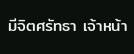มีจิตศรัทธา เจ้าหน้า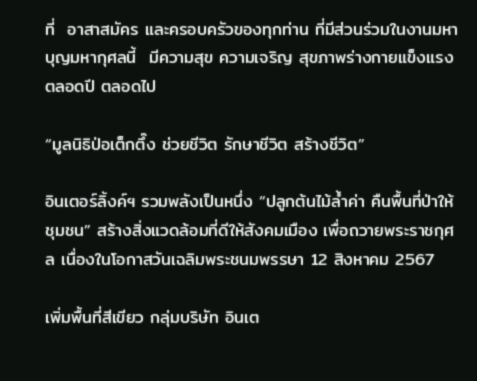ที่  อาสาสมัคร และครอบครัวของทุกท่าน ที่มีส่วนร่วมในงานมหาบุญมหากุศลนี้  มีความสุข ความเจริญ สุขภาพร่างกายแข็งแรงตลอดปี ตลอดไป

“มูลนิธิป่อเต็กตึ๊ง ช่วยชีวิต รักษาชีวิต สร้างชีวิต”

อินเตอร์ลิ้งค์ฯ รวมพลังเป็นหนึ่ง “ปลูกต้นไม้ล้ำค่า คืนพื้นที่ป่าให้ชุมชน” สร้างสิ่งแวดล้อมที่ดีให้สังคมเมือง เพื่อถวายพระราชกุศล เนื่องในโอกาสวันเฉลิมพระชนมพรรษา 12 สิงหาคม 2567

เพิ่มพื้นที่สีเขียว กลุ่มบริษัท อินเต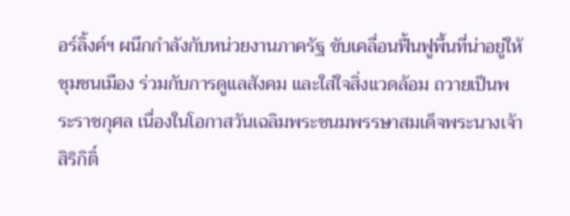อร์ลิ้งค์ฯ ผนึกกำลังกับหน่วยงานภาครัฐ ขับเคลื่อนฟื้นฟูพื้นที่น่าอยู่ให้ชุมชนเมือง ร่วมกับการดูแลสังคม และใส่ใจสิ่งแวดล้อม ถวายเป็นพระราชกุศล เนื่องในโอกาสวันเฉลิมพระชนมพรรษาสมเด็จพระนางเจ้าสิริกิติ์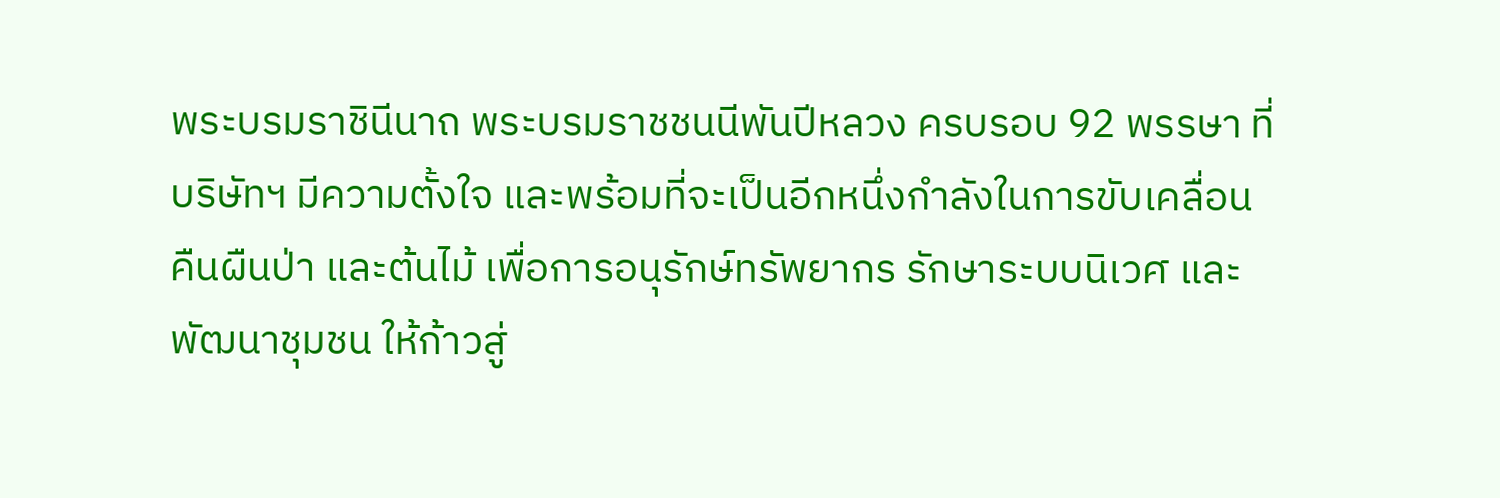พระบรมราชินีนาถ พระบรมราชชนนีพันปีหลวง ครบรอบ 92 พรรษา ที่บริษัทฯ มีความตั้งใจ และพร้อมที่จะเป็นอีกหนึ่งกำลังในการขับเคลื่อนคืนผืนป่า และต้นไม้ เพื่อการอนุรักษ์ทรัพยากร รักษาระบบนิเวศ และพัฒนาชุมชน ให้ก้าวสู่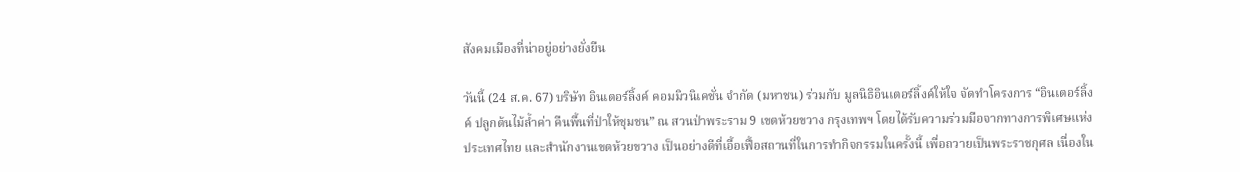สังคมเมืองที่น่าอยู่อย่างยั่งยืน

วันนี้ (24 ส.ค. 67) บริษัท อินเตอร์ลิ้งค์ คอมมิวนิเคชั่น จำกัด (มหาชน) ร่วมกับ มูลนิธิอินเตอร์ลิ้งค์ให้ใจ จัดทำโครงการ “อินเตอร์ลิ้งค์ ปลูกต้นไม้ล้ำค่า คืนพื้นที่ป่าให้ชุมชน” ณ สวนป่าพระราม 9 เขตห้วยขวาง กรุงเทพฯ โดยได้รับความร่วมมือจากทางการพิเศษแห่งประเทศไทย และสำนักงานเขตห้วยขวาง เป็นอย่างดีที่เอื้อเฟื้อสถานที่ในการทำกิจกรรมในครั้งนี้ เพื่อถวายเป็นพระราชกุศล เนื่องใน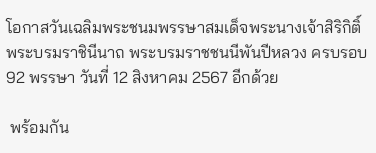โอกาสวันเฉลิมพระชนมพรรษาสมเด็จพระนางเจ้าสิริกิติ์ พระบรมราชินีนาถ พระบรมราชชนนีพันปีหลวง ครบรอบ 92 พรรษา วันที่ 12 สิงหาคม 2567 อีกด้วย

 พร้อมกัน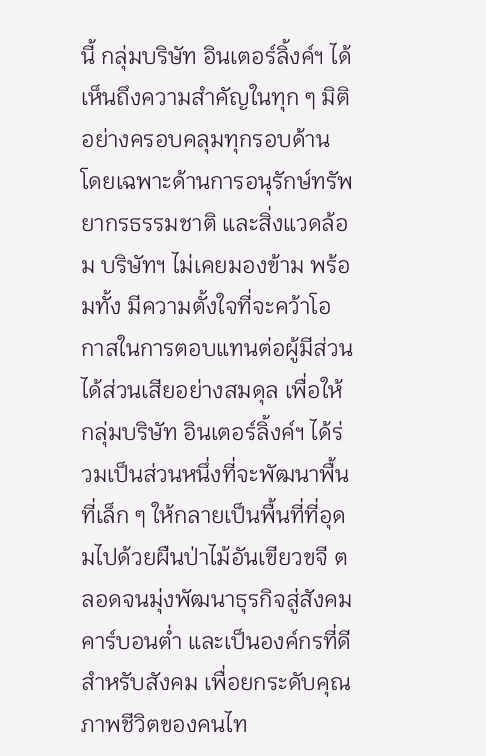นี้ กลุ่มบริษัท อินเตอร์ลิ้งค์ฯ ได้เห็นถึงความสำคัญในทุก ๆ มิติ อย่างครอบคลุมทุกรอบด้าน โดยเฉพาะด้านการอนุรักษ์ทรัพยากรธรรมชาติ และสิ่งแวดล้อม บริษัทฯ ไม่เคยมองข้าม พร้อมทั้ง มีความตั้งใจที่จะคว้าโอกาสในการตอบแทนต่อผู้มีส่วนได้ส่วนเสียอย่างสมดุล เพื่อให้กลุ่มบริษัท อินเตอร์ลิ้งค์ฯ ได้ร่วมเป็นส่วนหนึ่งที่จะพัฒนาพื้นที่เล็ก ๆ ให้กลายเป็นพื้นที่ที่อุดมไปด้วยผืนป่าไม้อันเขียวขจี ตลอดจนมุ่งพัฒนาธุรกิจสู่สังคมคาร์บอนต่ำ และเป็นองค์กรที่ดีสำหรับสังคม เพื่อยกระดับคุณภาพชีวิตของคนไท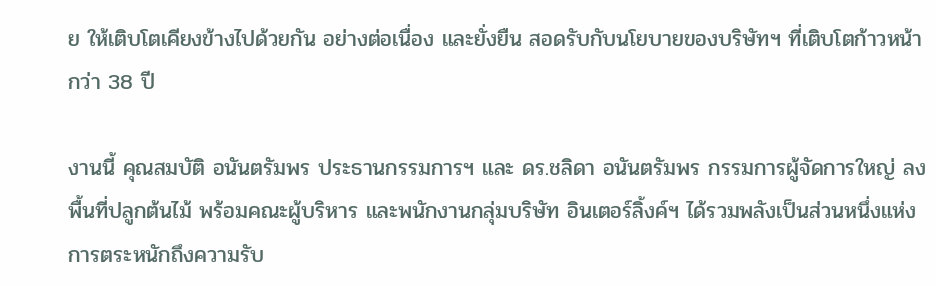ย ให้เติบโตเคียงข้างไปด้วยกัน อย่างต่อเนื่อง และยั่งยืน สอดรับกับนโยบายของบริษัทฯ ที่เติบโตก้าวหน้ากว่า 38 ปี

งานนี้ คุณสมบัติ อนันตรัมพร ประธานกรรมการฯ และ ดร.ชลิดา อนันตรัมพร กรรมการผู้จัดการใหญ่ ลงพื้นที่ปลูกต้นไม้ พร้อมคณะผู้บริหาร และพนักงานกลุ่มบริษัท อินเตอร์ลิ้งค์ฯ ได้รวมพลังเป็นส่วนหนึ่งแห่งการตระหนักถึงความรับ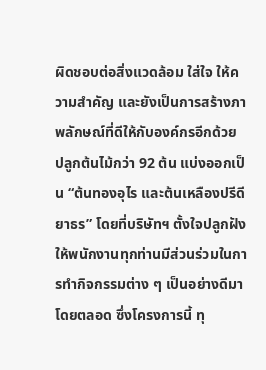ผิดชอบต่อสิ่งแวดล้อม ใส่ใจ ให้ความสำคัญ และยังเป็นการสร้างภาพลักษณ์ที่ดีให้กับองค์กรอีกด้วย ปลูกต้นไม้กว่า 92 ต้น แบ่งออกเป็น “ต้นทองอุไร และต้นเหลืองปรีดียาธร” โดยที่บริษัทฯ ตั้งใจปลูกฝังให้พนักงานทุกท่านมีส่วนร่วมในการทำกิจกรรมต่าง ๆ เป็นอย่างดีมาโดยตลอด ซึ่งโครงการนี้ ทุ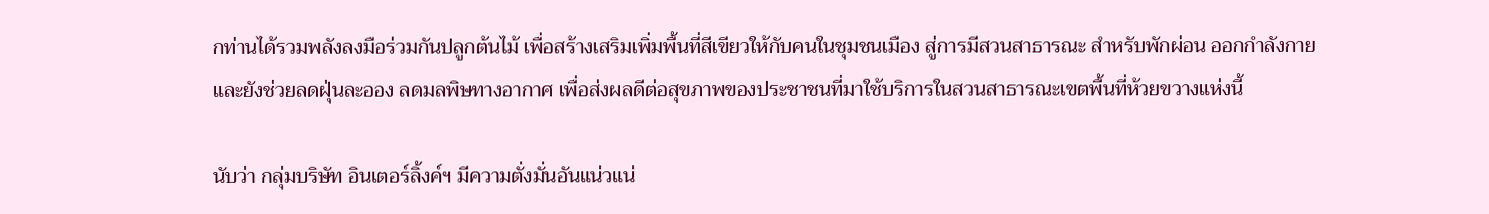กท่านได้รวมพลังลงมือร่วมกันปลูกต้นไม้ เพื่อสร้างเสริมเพิ่มพื้นที่สีเขียวให้กับคนในชุมชนเมือง สู่การมีสวนสาธารณะ สำหรับพักผ่อน ออกกำลังกาย และยังช่วยลดฝุ่นละออง ลดมลพิษทางอากาศ เพื่อส่งผลดีต่อสุขภาพของประชาชนที่มาใช้บริการในสวนสาธารณะเขตพื้นที่ห้วยขวางแห่งนี้

นับว่า กลุ่มบริษัท อินเตอร์ลิ้งค์ฯ มีความตั่งมั่นอันแน่วแน่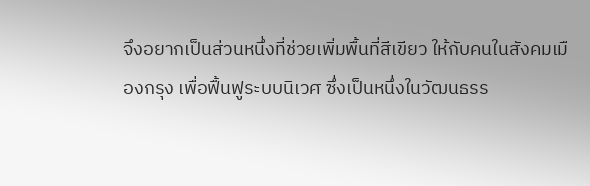จึงอยากเป็นส่วนหนึ่งที่ช่วยเพิ่มพื้นที่สีเขียว ให้กับคนในสังคมเมืองกรุง เพื่อฟื้นฟูระบบนิเวศ ซึ่งเป็นหนึ่งในวัฒนธรร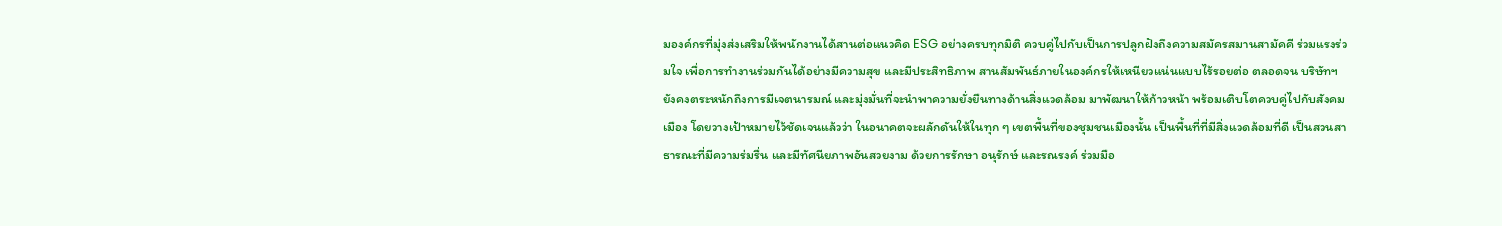มองค์กรที่มุ่งส่งเสริมให้พนักงานได้สานต่อแนวคิด ESG อย่างครบทุกมิติ ควบคู่ไปกับเป็นการปลูกฝังถึงความสมัครสมานสามัคคี ร่วมแรงร่วมใจ เพื่อการทำงานร่วมกันได้อย่างมีความสุข และมีประสิทธิภาพ สานสัมพันธ์ภายในองค์กรให้เหนียวแน่นแบบไร้รอยต่อ ตลอดจน บริษัทฯ ยังคงตระหนักถึงการมีเจตนารมณ์ และมุ่งมั่นที่จะนำพาความยั่งยืนทางด้านสิ่งแวดล้อม มาพัฒนาให้ก้าวหน้า พร้อมเติบโตควบคู่ไปกับสังคมเมือง โดยวางเป้าหมายไว้ชัดเจนแล้วว่า ในอนาคตจะผลักดันให้ในทุก ๆ เขตพื้นที่ของชุมชนเมืองนั้น เป็นพื้นที่ที่มีสิ่งแวดล้อมที่ดี เป็นสวนสาธารณะที่มีความร่มรื่น และมีทัศนียภาพอันสวยงาม ด้วยการรักษา อนุรักษ์ และรณรงค์ ร่วมมือ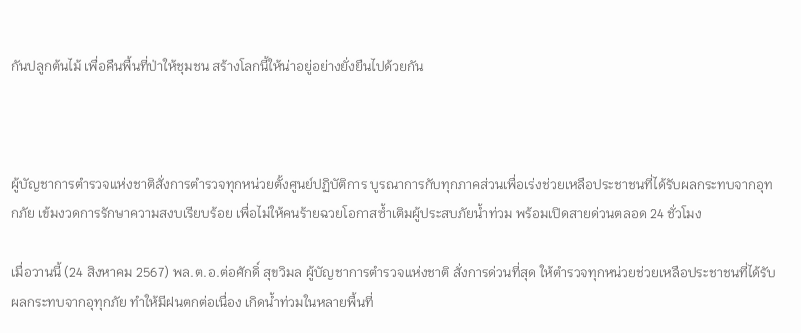กันปลูกต้นไม้ เพื่อคืนพื้นที่ป่าให้ชุมชน สร้างโลกนี้ให้น่าอยู่อย่างยั่งยืนไปด้วยกัน



ผู้บัญชาการตำรวจแห่งชาติสั่งการตำรวจทุกหน่วยตั้งศูนย์ปฏิบัติการ บูรณาการกับทุกภาคส่วนเพื่อเร่งช่วยเหลือประชาชนที่ได้รับผลกระทบจากอุทกภัย เข้มงวดการรักษาความสงบเรียบร้อย เพื่อไม่ให้คนร้ายฉวยโอกาสซ้ำเติมผู้ประสบภัยน้ำท่วม พร้อมเปิดสายด่วนตลอด 24 ชั่วโมง

เมื่อวานนี้ (24 สิงหาคม 2567) พล.ต.อ.ต่อศักดิ์ สุขวิมล ผู้บัญชาการตำรวจแห่งชาติ สั่งการด่วนที่สุด ให้ตำรวจทุกหน่วยช่วยเหลือประชาชนที่ได้รับผลกระทบจากอุทุกภัย ทำให้มีฝนตกต่อเนื่อง เกิดน้ำท่วมในหลายพื้นที่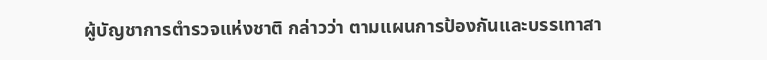ผู้บัญชาการตำรวจแห่งชาติ กล่าวว่า ตามแผนการป้องกันและบรรเทาสา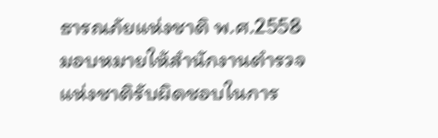ธารณภัยแห่งชาติ พ.ศ.2558 มอบหมายให้สำนักงานตำรวจแห่งชาติรับผิดชอบในการ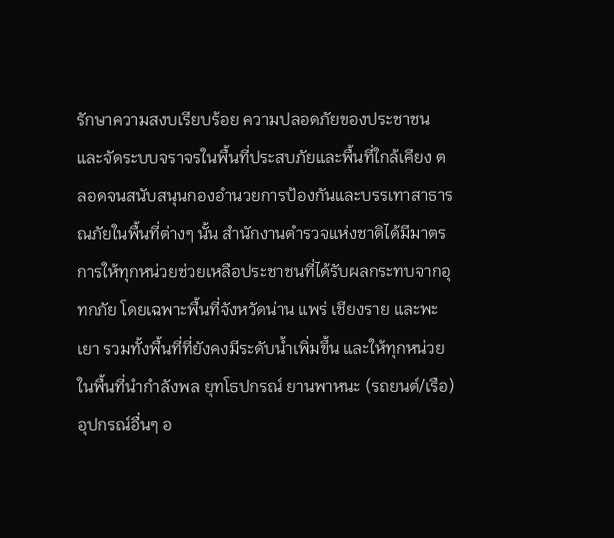รักษาความสงบเรียบร้อย ความปลอดภัยของประชาชน และจัดระบบจราจรในพื้นที่ประสบภัยและพื้นที่ใกล้เคียง ตลอดจนสนับสนุนกองอำนวยการป้องกันและบรรเทาสาธารณภัยในพื้นที่ต่างๆ นั้น สำนักงานตำรวจแห่งชาติได้มีมาตรการให้ทุกหน่วยช่วยเหลือประชาชนที่ได้รับผลกระทบจากอุทกภัย โดยเฉพาะพื้นที่จังหวัดน่าน แพร่ เชียงราย และพะเยา รวมทั้งพื้นที่ที่ยังคงมีระดับน้ำเพิ่มขึ้น และให้ทุกหน่วยในพื้นที่นำกำลังพล ยุทโธปกรณ์ ยานพาหนะ (รถยนต์/เรือ) อุปกรณ์อื่นๆ อ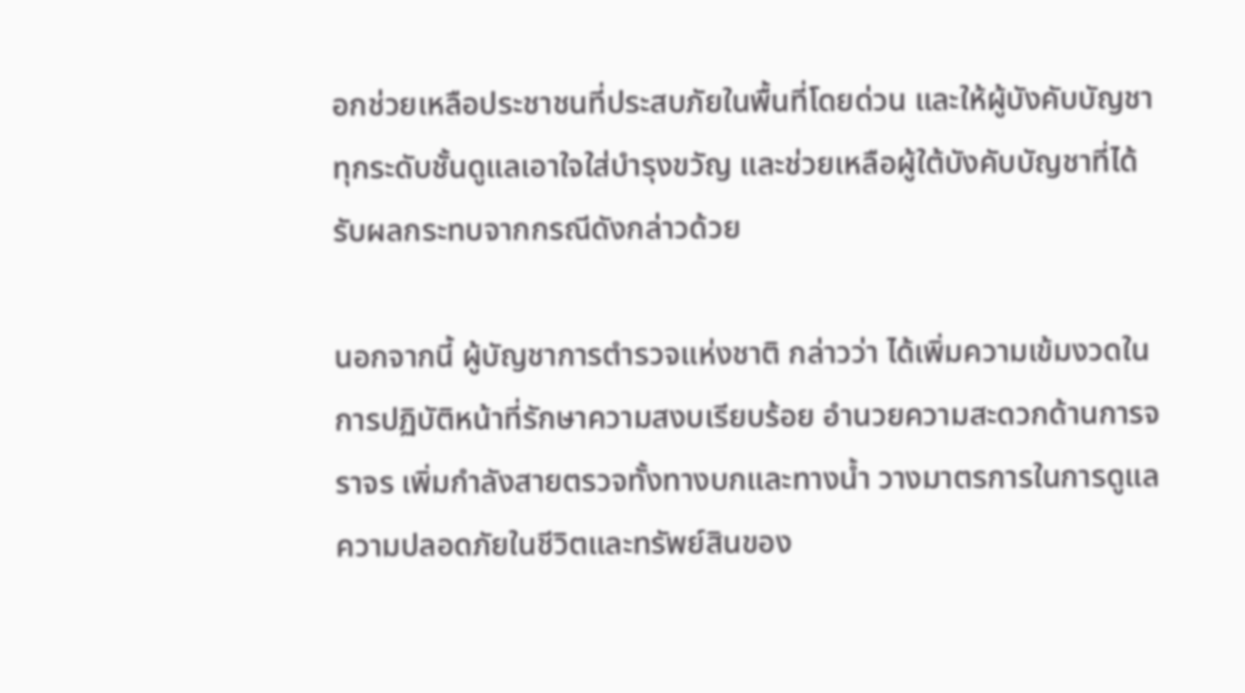อกช่วยเหลือประชาชนที่ประสบภัยในพื้นที่โดยด่วน และให้ผู้บังคับบัญชาทุกระดับชั้นดูแลเอาใจใส่บำรุงขวัญ และช่วยเหลือผู้ใต้บังคับบัญชาที่ได้รับผลกระทบจากกรณีดังกล่าวด้วย

นอกจากนี้ ผู้บัญชาการตำรวจแห่งชาติ กล่าวว่า ได้เพิ่มความเข้มงวดในการปฏิบัติหน้าที่รักษาความสงบเรียบร้อย อำนวยความสะดวกด้านการจราจร เพิ่มกำลังสายตรวจทั้งทางบกและทางน้ำ วางมาตรการในการดูแลความปลอดภัยในชีวิตและทรัพย์สินของ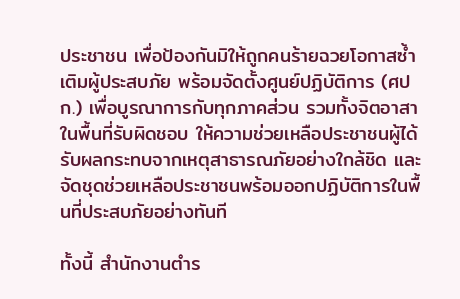ประชาชน เพื่อป้องกันมิให้ถูกคนร้ายฉวยโอกาสซ้ำเติมผู้ประสบภัย พร้อมจัดตั้งศูนย์ปฏิบัติการ (ศปก.) เพื่อบูรณาการกับทุกภาคส่วน รวมทั้งจิตอาสาในพื้นที่รับผิดชอบ ให้ความช่วยเหลือประชาชนผู้ได้รับผลกระทบจากเหตุสาธารณภัยอย่างใกล้ชิด และจัดชุดช่วยเหลือประชาชนพร้อมออกปฏิบัติการในพื้นที่ประสบภัยอย่างทันที

ทั้งนี้ สำนักงานตำร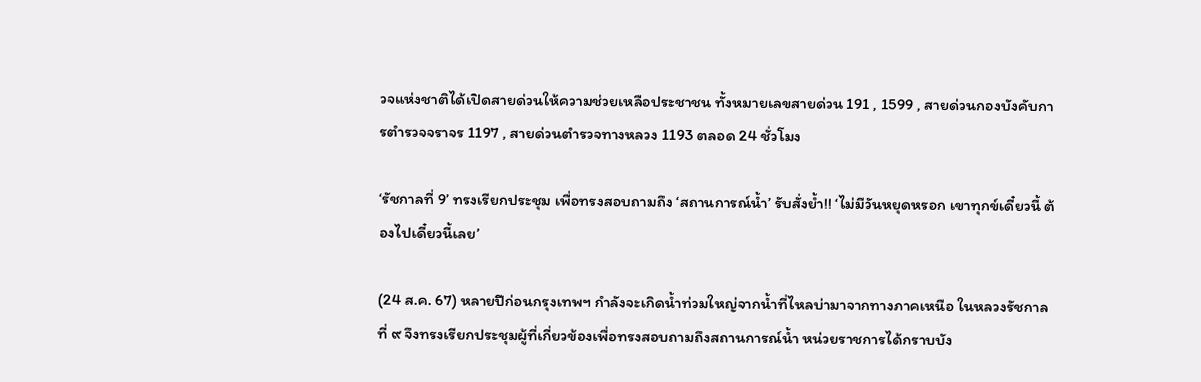วจแห่งชาติได้เปิดสายด่วนให้ความช่วยเหลือประชาชน ทั้งหมายเลขสายด่วน 191 , 1599 , สายด่วนกองบังคับการตำรวจจราจร 1197 , สายด่วนตำรวจทางหลวง 1193 ตลอด 24 ชั่วโมง

‘รัชกาลที่ 9’ ทรงเรียกประชุม เพื่อทรงสอบถามถึง ‘สถานการณ์น้ำ’ รับสั่งย้ำ!! ‘ไม่มีวันหยุดหรอก เขาทุกข์เดี๋ยวนี้ ต้องไปเดี๋ยวนี้เลย’

(24 ส.ค. 67) หลายปีก่อนกรุงเทพฯ กำลังจะเกิดน้ำท่วมใหญ่จากน้ำที่ไหลบ่ามาจากทางภาคเหนือ ในหลวงรัชกาลที่ ๙ จึงทรงเรียกประชุมผู้ที่เกี่ยวข้องเพื่อทรงสอบถามถึงสถานการณ์น้ำ หน่วยราชการได้กราบบัง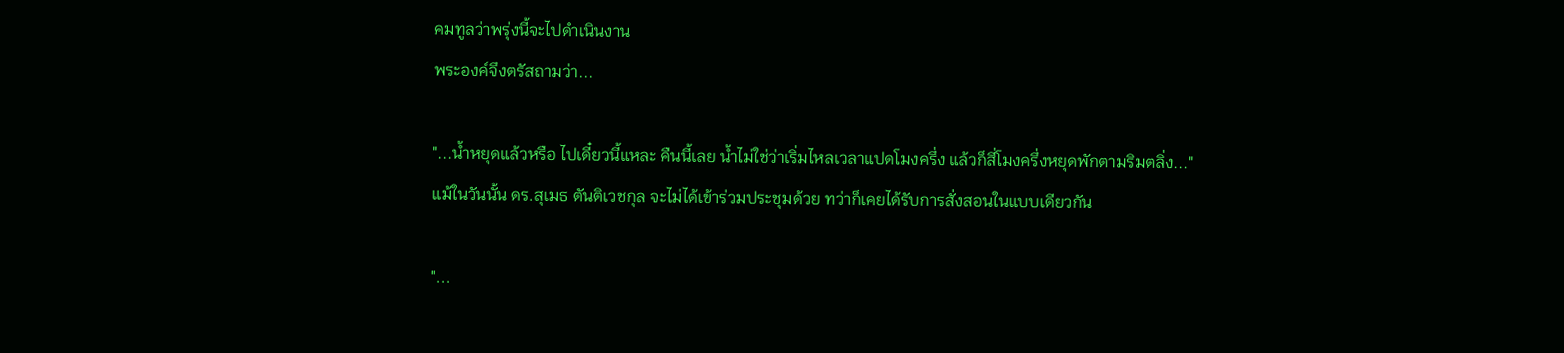คมทูลว่าพรุ่งนี้จะไปดำเนินงาน
พระองค์จึงตรัสถามว่า...

"...น้ำหยุดแล้วหรือ ไปเดี๋ยวนี้แหละ คืนนี้เลย น้ำไม่ใช่ว่าเริ่มไหลเวลาแปดโมงครึ่ง แล้วก็สี่โมงครึ่งหยุดพักตามริมตลิ่ง..."
แม้ในวันนั้น ดร.สุเมธ ตันติเวชกุล จะไม่ได้เข้าร่วมประชุมด้วย ทว่าก็เคยได้รับการสั่งสอนในแบบเดียวกัน

"...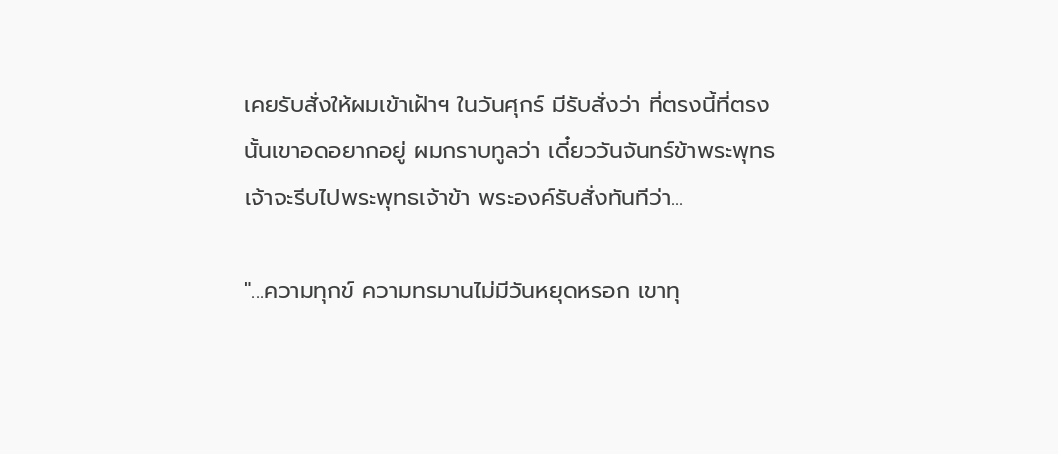เคยรับสั่งให้ผมเข้าเฝ้าฯ ในวันศุกร์ มีรับสั่งว่า ที่ตรงนี้ที่ตรงนั้นเขาอดอยากอยู่ ผมกราบทูลว่า เดี๋ยววันจันทร์ข้าพระพุทธเจ้าจะรีบไปพระพุทธเจ้าข้า พระองค์รับสั่งทันทีว่า...

"...ความทุกข์ ความทรมานไม่มีวันหยุดหรอก เขาทุ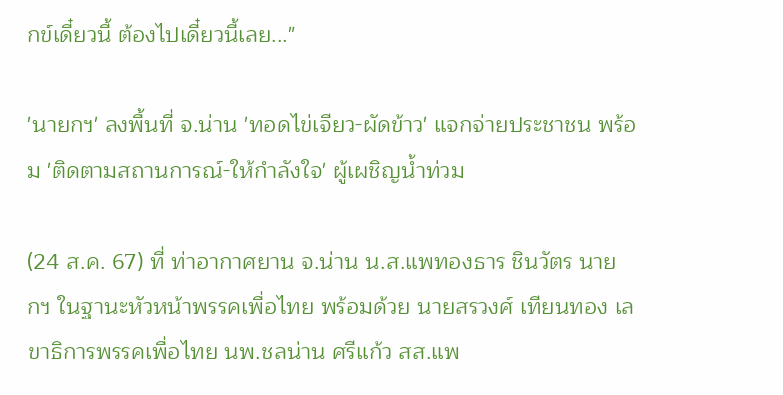กข์เดี๋ยวนี้ ต้องไปเดี๋ยวนี้เลย..."

'นายกฯ' ลงพื้นที่ จ.น่าน 'ทอดไข่เจียว-ผัดข้าว' แจกจ่ายประชาชน พร้อม 'ติดตามสถานการณ์-ให้กำลังใจ' ผู้เผชิญน้ำท่วม

(24 ส.ค. 67) ที่ ท่าอากาศยาน จ.น่าน น.ส.แพทองธาร ชินวัตร นายกฯ ในฐานะหัวหน้าพรรคเพื่อไทย พร้อมด้วย นายสรวงศ์ เทียนทอง เลขาธิการพรรคเพื่อไทย นพ.ชลน่าน ศรีแก้ว สส.แพ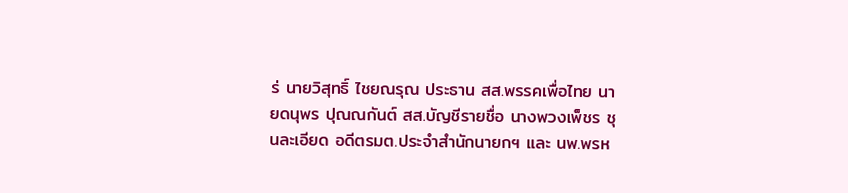ร่ นายวิสุทธิ์ ไชยณรุณ ประธาน สส.พรรคเพื่อไทย นายดนุพร ปุณณกันต์ สส.บัญชีรายชื่อ นางพวงเพ็ชร ชุนละเอียด อดีตรมต.ประจำสำนักนายกฯ และ นพ.พรห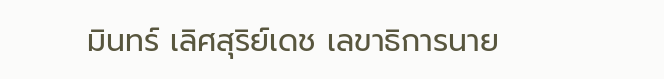มินทร์ เลิศสุริย์เดช เลขาธิการนาย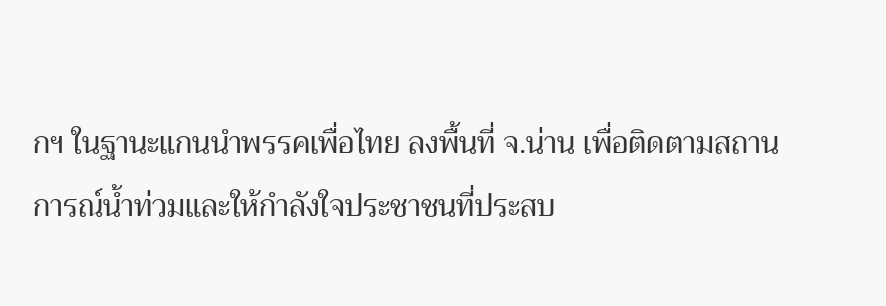กฯ ในฐานะแกนนำพรรคเพื่อไทย ลงพื้นที่ จ.น่าน เพื่อติดตามสถานการณ์น้ำท่วมและให้กำลังใจประชาชนที่ประสบ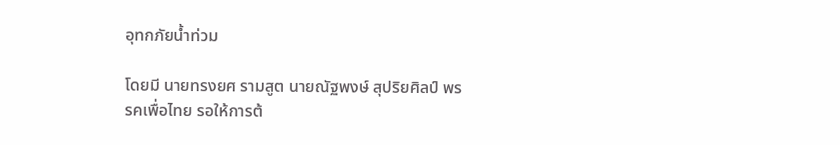อุทกภัยน้ำท่วม

โดยมี นายทรงยศ รามสูต นายณัฐพงษ์ สุปริยศิลป์ พรรคเพื่อไทย รอให้การต้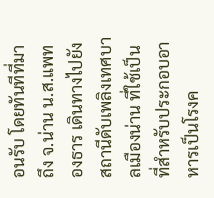อนรับ โดยทันทีที่มาถึง จ.น่าน น.ส.แพทองธาร เดินทางไปยังสถานีดับเพลิงเทศบาลเมืองน่าน ที่ใช้เป็นที่สำหรับประกอบอาหารเป็นโรงค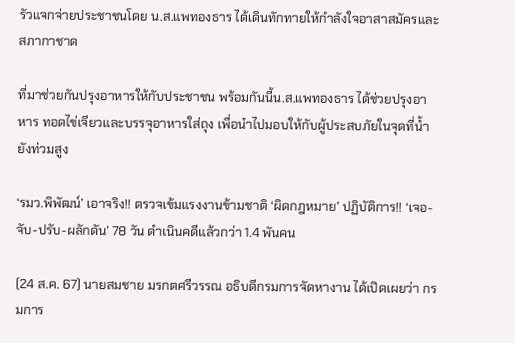รัวแจกจ่ายประชาชนโดย น.ส.แพทองธาร ได้เดินทักทายให้กำลังใจอาสาสมัครและสภากาชาด

ที่มาช่วยกันปรุงอาหารให้กับประชาชน พร้อมกันนี้น.ส.แพทองธาร ได้ช่วยปรุงอาหาร ทอดไข่เจียวและบรรจุอาหารใส่ถุง เพื่อนำไปมอบให้กับผู้ประสบภัยในจุดที่น้ำยังท่วมสูง

‘รมว.พิพัฒน์’ เอาจริง!! ตรวจเข้มแรงงานข้ามชาติ ‘ผิดกฎหมาย’ ปฏิบัติการ!! ‘เจอ-จับ-ปรับ-ผลักดัน’ 78 วัน ดำเนินคดีแล้วกว่า 1.4 พันคน

(24 ส.ค. 67) นายสมชาย มรกตศรีวรรณ อธิบดีกรมการจัดหางาน ได้เปิดเผยว่า กรมการ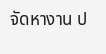จัดหางาน ป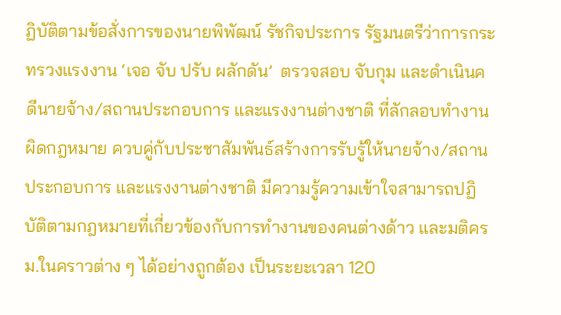ฏิบัติตามข้อสั่งการของนายพิพัฒน์ รัชกิจประการ รัฐมนตรีว่าการกระทรวงแรงงาน ‘เจอ จับ ปรับ ผลักดัน’  ตรวจสอบ จับกุม และดำเนินคดีนายจ้าง/สถานประกอบการ และแรงงานต่างชาติ ที่ลักลอบทำงานผิดกฎหมาย ควบคู่กับประชาสัมพันธ์สร้างการรับรู้ให้นายจ้าง/สถานประกอบการ และแรงงานต่างชาติ มีความรู้ความเข้าใจสามารถปฏิบัติตามกฎหมายที่เกี่ยวข้องกับการทำงานของคนต่างด้าว และมติครม.ในคราวต่าง ๆ ได้อย่างถูกต้อง เป็นระยะเวลา 120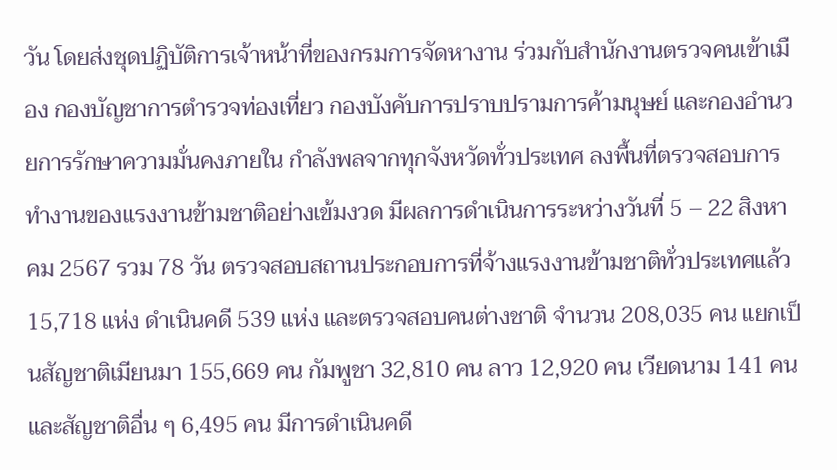วัน โดยส่งชุดปฏิบัติการเจ้าหน้าที่ของกรมการจัดหางาน ร่วมกับสำนักงานตรวจคนเข้าเมือง กองบัญชาการตำรวจท่องเที่ยว กองบังคับการปราบปรามการค้ามนุษย์ และกองอำนวยการรักษาความมั่นคงภายใน กำลังพลจากทุกจังหวัดทั่วประเทศ ลงพื้นที่ตรวจสอบการทำงานของแรงงานข้ามชาติอย่างเข้มงวด มีผลการดำเนินการระหว่างวันที่ 5 – 22 สิงหาคม 2567 รวม 78 วัน ตรวจสอบสถานประกอบการที่จ้างแรงงานข้ามชาติทั่วประเทศแล้ว 15,718 แห่ง ดำเนินคดี 539 แห่ง และตรวจสอบคนต่างชาติ จำนวน 208,035 คน แยกเป็นสัญชาติเมียนมา 155,669 คน กัมพูชา 32,810 คน ลาว 12,920 คน เวียดนาม 141 คน และสัญชาติอื่น ๆ 6,495 คน มีการดำเนินคดี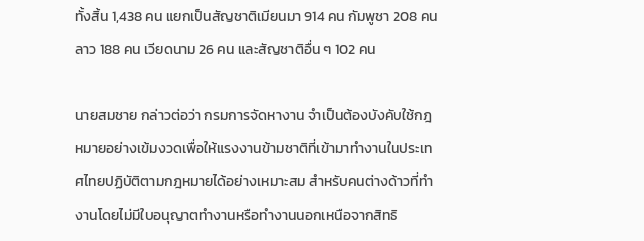ทั้งสิ้น 1,438 คน แยกเป็นสัญชาติเมียนมา 914 คน กัมพูชา 208 คน ลาว 188 คน เวียดนาม 26 คน และสัญชาติอื่น ๆ 102 คน

นายสมชาย กล่าวต่อว่า กรมการจัดหางาน จำเป็นต้องบังคับใช้กฎหมายอย่างเข้มงวดเพื่อให้แรงงานข้ามชาติที่เข้ามาทำงานในประเทศไทยปฏิบัติตามกฎหมายได้อย่างเหมาะสม สำหรับคนต่างด้าวที่ทำงานโดยไม่มีใบอนุญาตทำงานหรือทำงานนอกเหนือจากสิทธิ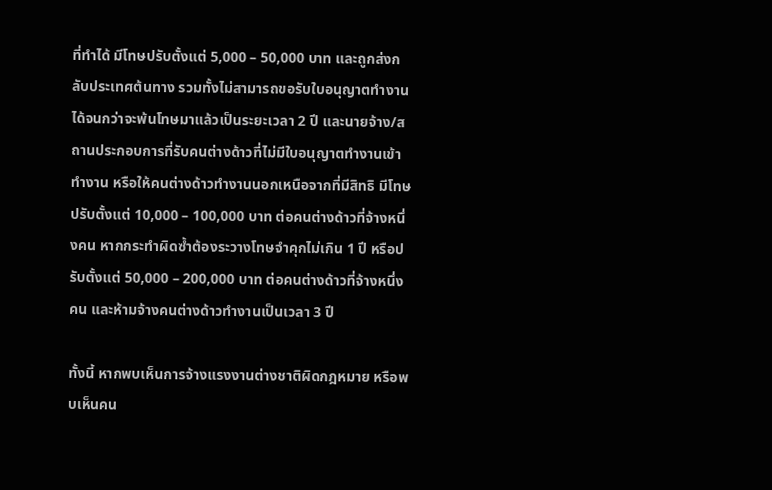ที่ทำได้ มีโทษปรับตั้งแต่ 5,000 – 50,000 บาท และถูกส่งกลับประเทศต้นทาง รวมทั้งไม่สามารถขอรับใบอนุญาตทำงานได้จนกว่าจะพ้นโทษมาแล้วเป็นระยะเวลา 2 ปี และนายจ้าง/สถานประกอบการที่รับคนต่างด้าวที่ไม่มีใบอนุญาตทำงานเข้าทำงาน หรือให้คนต่างด้าวทำงานนอกเหนือจากที่มีสิทธิ มีโทษปรับตั้งแต่ 10,000 – 100,000 บาท ต่อคนต่างด้าวที่จ้างหนึ่งคน หากกระทำผิดซ้ำต้องระวางโทษจำคุกไม่เกิน 1 ปี หรือปรับตั้งแต่ 50,000 – 200,000 บาท ต่อคนต่างด้าวที่จ้างหนึ่งคน และห้ามจ้างคนต่างด้าวทำงานเป็นเวลา 3 ปี

ทั้งนี้ หากพบเห็นการจ้างแรงงานต่างชาติผิดกฎหมาย หรือพบเห็นคน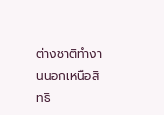ต่างชาติทำงานนอกเหนือสิทธิ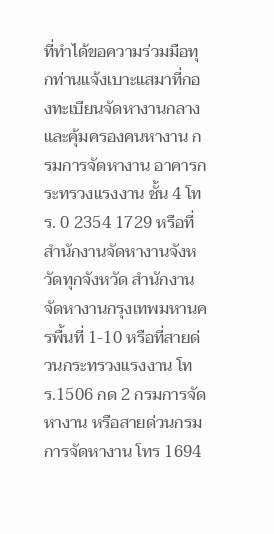ที่ทำได้ขอความร่วมมือทุกท่านแจ้งเบาะแสมาที่กองทะเบียนจัดหางานกลางและคุ้มครองคนหางาน กรมการจัดหางาน อาคารกระทรวงแรงงาน ชั้น 4 โทร. 0 2354 1729 หรือที่สำนักงานจัดหางานจังหวัดทุกจังหวัด สำนักงานจัดหางานกรุงเทพมหานครพื้นที่ 1-10 หรือที่สายด่วนกระทรวงแรงงาน โทร.1506 กด 2 กรมการจัดหางาน หรือสายด่วนกรมการจัดหางาน โทร 1694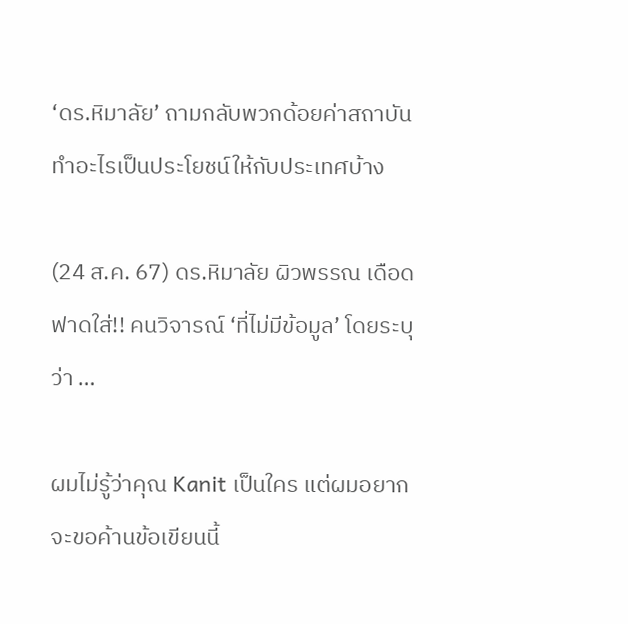‘ดร.หิมาลัย’ ถามกลับพวกด้อยค่าสถาบัน ทำอะไรเป็นประโยชน์ให้กับประเทศบ้าง

(24 ส.ค. 67) ดร.หิมาลัย ผิวพรรณ เดือด ฟาดใส่!! คนวิจารณ์ ‘ที่ไม่มีข้อมูล’ โดยระบุว่า …

ผมไม่รู้ว่าคุณ Kanit เป็นใคร แต่ผมอยากจะขอค้านข้อเขียนนี้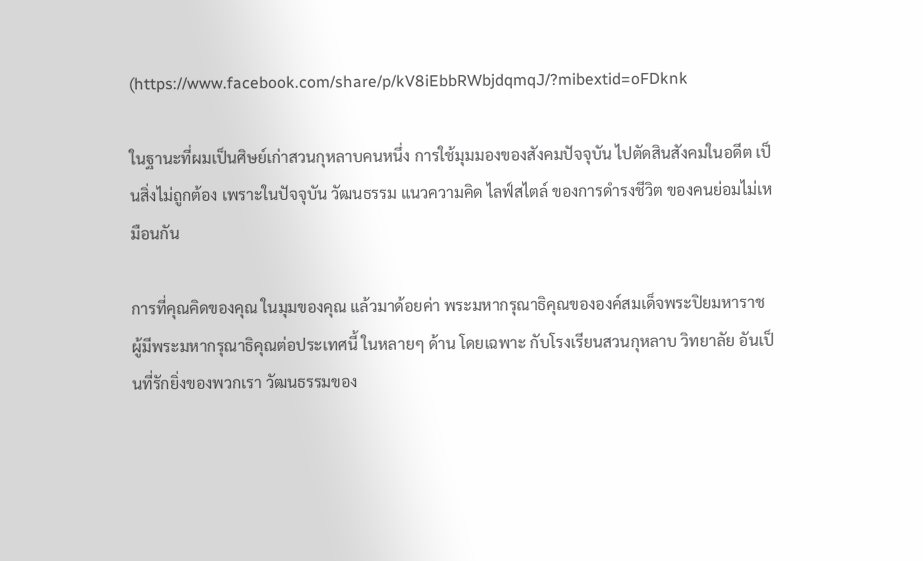(https://www.facebook.com/share/p/kV8iEbbRWbjdqmqJ/?mibextid=oFDknk

ในฐานะที่ผมเป็นศิษย์เก่าสวนกุหลาบคนหนึ่ง การใช้มุมมองของสังคมปัจจุบัน ไปตัดสินสังคมในอดีต เป็นสิ่งไม่ถูกต้อง เพราะในปัจจุบัน วัฒนธรรม แนวความคิด ไลฟ์สไตล์ ของการดำรงชีวิต ของคนย่อมไม่เหมือนกัน

การที่คุณคิดของคุณ ในมุมของคุณ แล้วมาด้อยค่า พระมหากรุณาธิคุณขององค์สมเด็จพระปิยมหาราช ผู้มีพระมหากรุณาธิคุณต่อประเทศนี้ ในหลายๆ ด้าน โดยเฉพาะ กับโรงเรียนสวนกุหลาบ วิทยาลัย อันเป็นที่รักยิ่งของพวกเรา วัฒนธรรมของ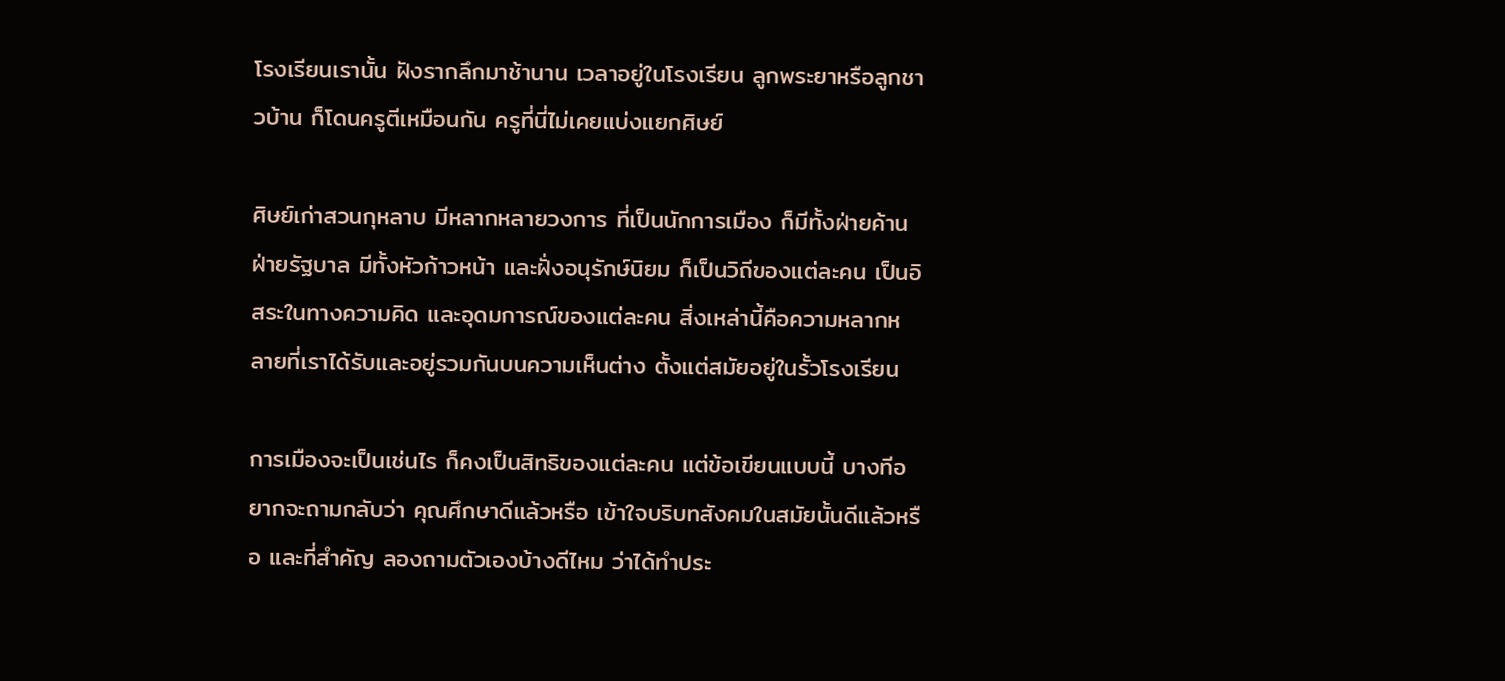โรงเรียนเรานั้น ฝังรากลึกมาช้านาน เวลาอยู่ในโรงเรียน ลูกพระยาหรือลูกชาวบ้าน ก็โดนครูตีเหมือนกัน ครูที่นี่ไม่เคยแบ่งแยกศิษย์

ศิษย์เก่าสวนกุหลาบ มีหลากหลายวงการ ที่เป็นนักการเมือง ก็มีทั้งฝ่ายค้าน ฝ่ายรัฐบาล มีทั้งหัวก้าวหน้า และฝั่งอนุรักษ์นิยม ก็เป็นวิถีของแต่ละคน เป็นอิสระในทางความคิด และอุดมการณ์ของแต่ละคน สิ่งเหล่านี้คือความหลากหลายที่เราได้รับและอยู่รวมกันบนความเห็นต่าง ตั้งแต่สมัยอยู่ในรั้วโรงเรียน

การเมืองจะเป็นเช่นไร ก็คงเป็นสิทธิของแต่ละคน แต่ข้อเขียนแบบนี้ บางทีอยากจะถามกลับว่า คุณศึกษาดีแล้วหรือ เข้าใจบริบทสังคมในสมัยนั้นดีแล้วหรือ และที่สำคัญ ลองถามตัวเองบ้างดีไหม ว่าได้ทำประ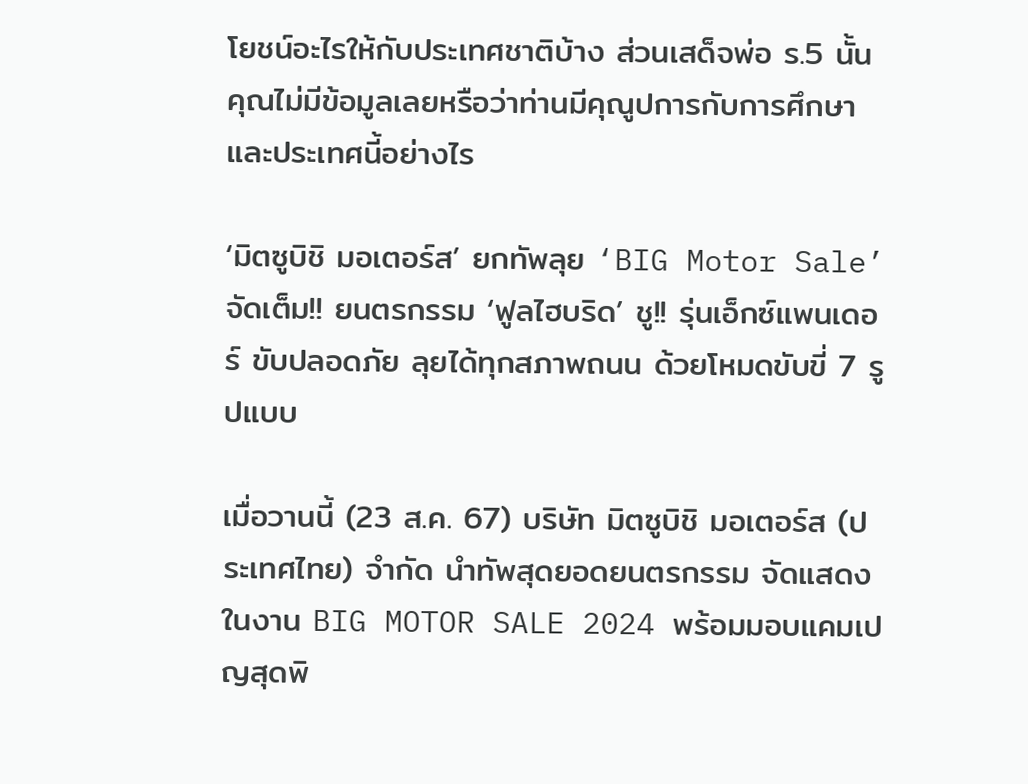โยชน์อะไรให้กับประเทศชาติบ้าง ส่วนเสด็จพ่อ ร.5 นั้น คุณไม่มีข้อมูลเลยหรือว่าท่านมีคุณูปการกับการศึกษาและประเทศนี้อย่างไร

‘มิตซูบิชิ มอเตอร์ส’ ยกทัพลุย ‘BIG Motor Sale’ จัดเต็ม!! ยนตรกรรม ‘ฟูลไฮบริด’ ชู!! รุ่นเอ็กซ์แพนเดอร์ ขับปลอดภัย ลุยได้ทุกสภาพถนน ด้วยโหมดขับขี่ 7 รูปแบบ

เมื่อวานนี้ (23 ส.ค. 67) บริษัท มิตซูบิชิ มอเตอร์ส (ประเทศไทย) จำกัด นำทัพสุดยอดยนตรกรรม จัดแสดงในงาน BIG MOTOR SALE 2024 พร้อมมอบแคมเปญสุดพิ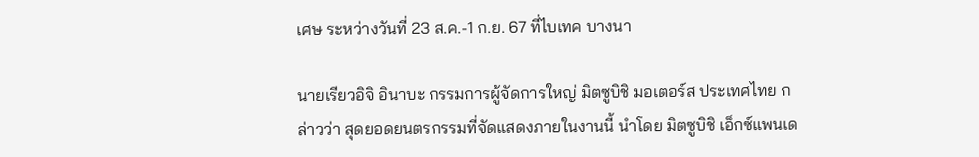เศษ ระหว่างวันที่ 23 ส.ค.-1 ก.ย. 67 ที่ไบเทค บางนา

นายเรียวอิจิ อินาบะ กรรมการผู้จัดการใหญ่ มิตซูบิชิ มอเตอร์ส ประเทศไทย กล่าวว่า สุดยอดยนตรกรรมที่จัดแสดงภายในงานนี้ นำโดย มิตซูบิชิ เอ็กซ์แพนเด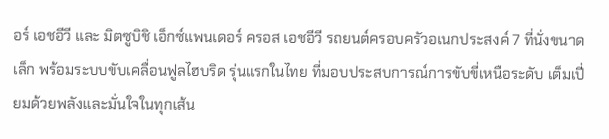อร์ เอชอีวี และ มิตซูบิชิ เอ็กซ์แพนเดอร์ ครอส เอชอีวี รถยนต์ครอบครัวอเนกประสงค์ 7 ที่นั่งขนาดเล็ก พร้อมระบบขับเคลื่อนฟูลไฮบริด รุ่นแรกในไทย ที่มอบประสบการณ์การขับขี่เหนือระดับ เต็มเปี่ยมด้วยพลังและมั่นใจในทุกเส้น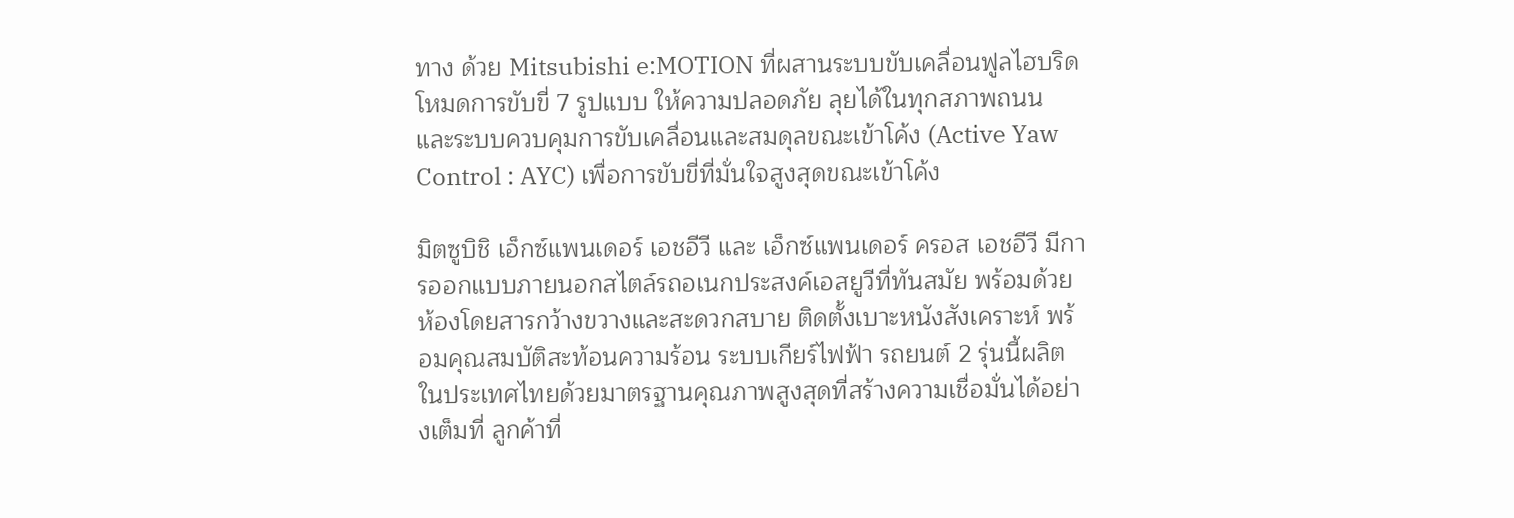ทาง ด้วย Mitsubishi e:MOTION ที่ผสานระบบขับเคลื่อนฟูลไฮบริด โหมดการขับขี่ 7 รูปแบบ ให้ความปลอดภัย ลุยได้ในทุกสภาพถนน และระบบควบคุมการขับเคลื่อนและสมดุลขณะเข้าโค้ง (Active Yaw Control : AYC) เพื่อการขับขี่ที่มั่นใจสูงสุดขณะเข้าโค้ง

มิตซูบิชิ เอ็กซ์แพนเดอร์ เอชอีวี และ เอ็กซ์แพนเดอร์ ครอส เอชอีวี มีการออกแบบภายนอกสไตล์รถอเนกประสงค์เอสยูวีที่ทันสมัย พร้อมด้วยห้องโดยสารกว้างขวางและสะดวกสบาย ติดตั้งเบาะหนังสังเคราะห์ พร้อมคุณสมบัติสะท้อนความร้อน ระบบเกียร์ไฟฟ้า รถยนต์ 2 รุ่นนี้ผลิตในประเทศไทยด้วยมาตรฐานคุณภาพสูงสุดที่สร้างความเชื่อมั่นได้อย่างเต็มที่ ลูกค้าที่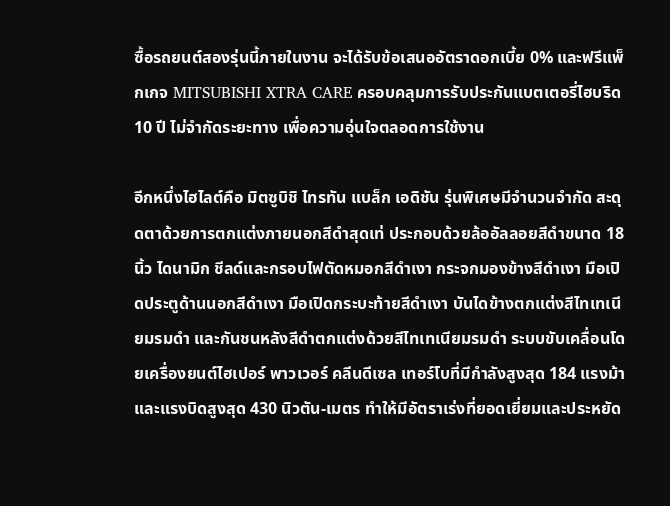ซื้อรถยนต์สองรุ่นนี้ภายในงาน จะได้รับข้อเสนออัตราดอกเบี้ย 0% และฟรีแพ็กเกจ MITSUBISHI XTRA CARE ครอบคลุมการรับประกันแบตเตอรี่ไฮบริด 10 ปี ไม่จำกัดระยะทาง เพื่อความอุ่นใจตลอดการใช้งาน

อีกหนึ่งไฮไลต์คือ มิตซูบิชิ ไทรทัน แบล็ก เอดิชัน รุ่นพิเศษมีจำนวนจำกัด สะดุดตาด้วยการตกแต่งภายนอกสีดำสุดเท่ ประกอบด้วยล้ออัลลอยสีดำขนาด 18 นิ้ว ไดนามิก ชีลด์และกรอบไฟตัดหมอกสีดำเงา กระจกมองข้างสีดำเงา มือเปิดประตูด้านนอกสีดำเงา มือเปิดกระบะท้ายสีดำเงา บันไดข้างตกแต่งสีไทเทเนียมรมดำ และกันชนหลังสีดำตกแต่งด้วยสีไทเทเนียมรมดำ ระบบขับเคลื่อนโดยเครื่องยนต์ไฮเปอร์ พาวเวอร์ คลีนดีเซล เทอร์โบที่มีกำลังสูงสุด 184 แรงม้า และแรงบิดสูงสุด 430 นิวตัน-เมตร ทำให้มีอัตราเร่งที่ยอดเยี่ยมและประหยัด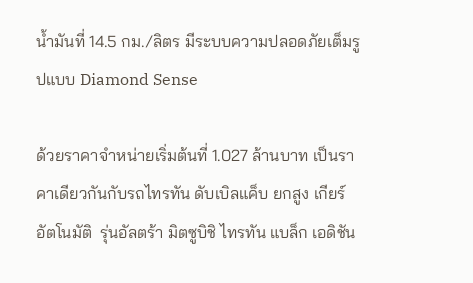น้ำมันที่ 14.5 กม./ลิตร มีระบบความปลอดภัยเต็มรูปแบบ Diamond Sense

ด้วยราคาจำหน่ายเริ่มต้นที่ 1.027 ล้านบาท เป็นราคาเดียวกันกับรถไทรทัน ดับเบิลแค็บ ยกสูง เกียร์อัตโนมัติ  รุ่นอัลตร้า มิตซูบิชิ ไทรทัน แบล็ก เอดิชัน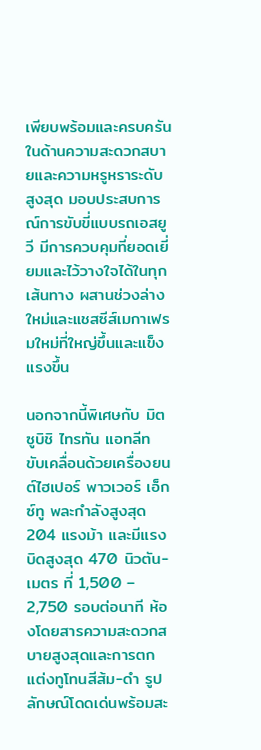เพียบพร้อมและครบครันในด้านความสะดวกสบายและความหรูหราระดับสูงสุด มอบประสบการณ์การขับขี่แบบรถเอสยูวี มีการควบคุมที่ยอดเยี่ยมและไว้วางใจได้ในทุกเส้นทาง ผสานช่วงล่างใหม่และแชสซีส์เมกาเฟรมใหม่ที่ใหญ่ขึ้นและแข็งแรงขึ้น

นอกจากนี้พิเศษกับ มิตซูบิชิ ไทรทัน แอทลีท ขับเคลื่อนด้วยเครื่องยนต์ไฮเปอร์ พาวเวอร์ เอ็กซ์ทู พละกำลังสูงสุด 204 แรงม้า และมีแรงบิดสูงสุด 470 นิวตัน-เมตร ที่ 1,500 – 2,750 รอบต่อนาที ห้องโดยสารความสะดวกสบายสูงสุดและการตกแต่งทูโทนสีส้ม-ดำ รูปลักษณ์โดดเด่นพร้อมสะ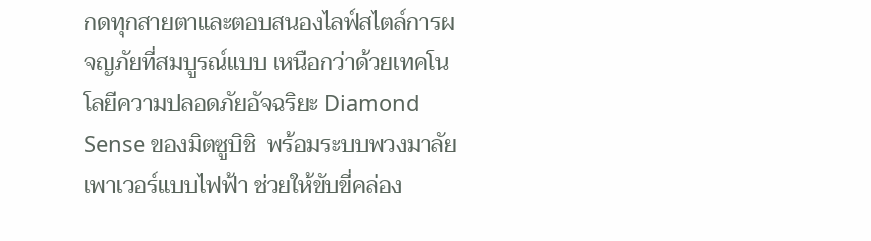กดทุกสายตาและตอบสนองไลฟ์สไตล์การผจญภัยที่สมบูรณ์แบบ เหนือกว่าด้วยเทคโนโลยีความปลอดภัยอัจฉริยะ Diamond Sense ของมิตซูบิชิ  พร้อมระบบพวงมาลัยเพาเวอร์แบบไฟฟ้า ช่วยให้ขับขี่คล่อง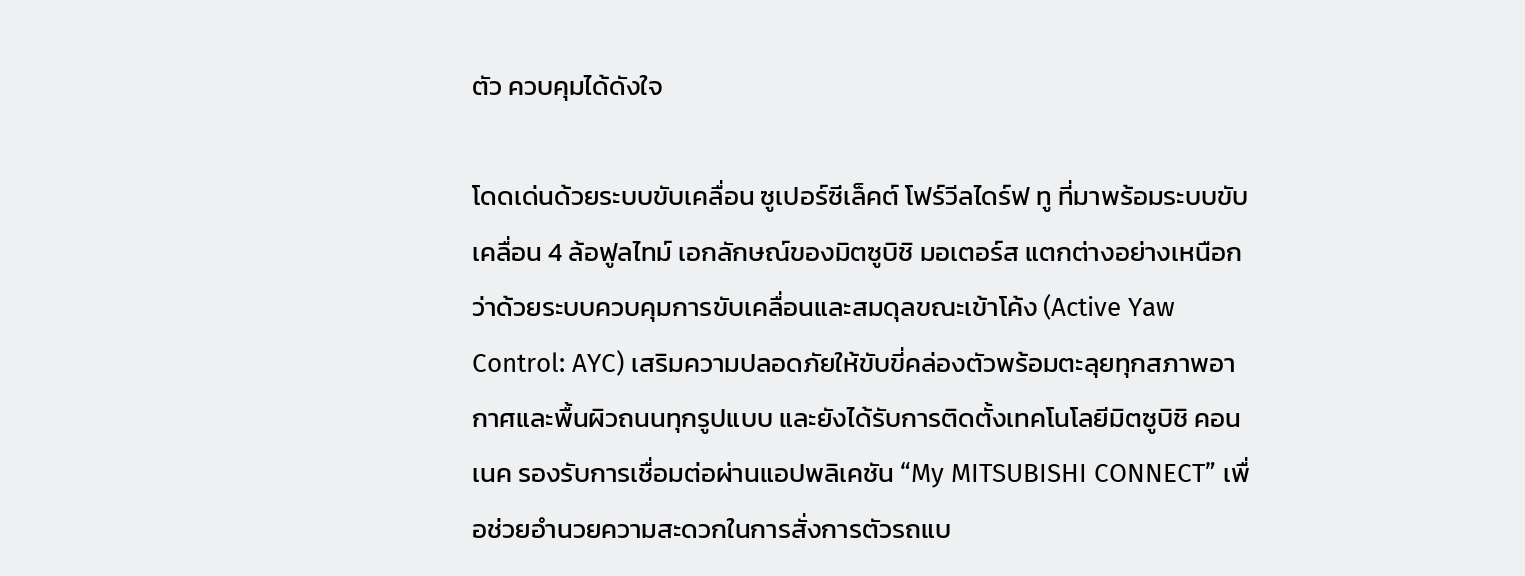ตัว ควบคุมได้ดังใจ

โดดเด่นด้วยระบบขับเคลื่อน ซูเปอร์ซีเล็คต์ โฟร์วีลไดร์ฟ ทู ที่มาพร้อมระบบขับเคลื่อน 4 ล้อฟูลไทม์ เอกลักษณ์ของมิตซูบิชิ มอเตอร์ส แตกต่างอย่างเหนือกว่าด้วยระบบควบคุมการขับเคลื่อนและสมดุลขณะเข้าโค้ง (Active Yaw Control: AYC) เสริมความปลอดภัยให้ขับขี่คล่องตัวพร้อมตะลุยทุกสภาพอากาศและพื้นผิวถนนทุกรูปแบบ และยังได้รับการติดตั้งเทคโนโลยีมิตซูบิชิ คอนเนค รองรับการเชื่อมต่อผ่านแอปพลิเคชัน “My MITSUBISHI CONNECT” เพื่อช่วยอำนวยความสะดวกในการสั่งการตัวรถแบ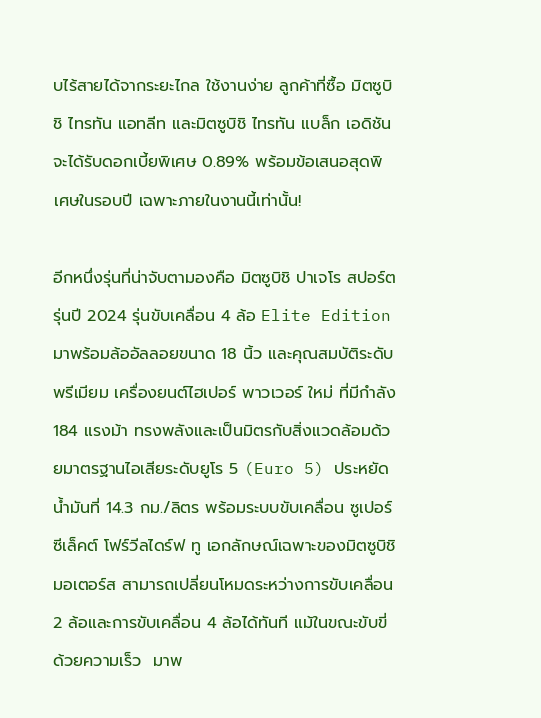บไร้สายได้จากระยะไกล ใช้งานง่าย ลูกค้าที่ซื้อ มิตซูบิชิ ไทรทัน แอทลีท และมิตซูบิชิ ไทรทัน แบล็ก เอดิชัน จะได้รับดอกเบี้ยพิเศษ 0.89% พร้อมข้อเสนอสุดพิเศษในรอบปี เฉพาะภายในงานนี้เท่านั้น!

อีกหนึ่งรุ่นที่น่าจับตามองคือ มิตซูบิชิ ปาเจโร สปอร์ต รุ่นปี 2024 รุ่นขับเคลื่อน 4 ล้อ Elite Edition มาพร้อมล้ออัลลอยขนาด 18 นิ้ว และคุณสมบัติระดับพรีเมียม เครื่องยนต์ไฮเปอร์ พาวเวอร์ ใหม่ ที่มีกำลัง 184 แรงม้า ทรงพลังและเป็นมิตรกับสิ่งแวดล้อมด้วยมาตรฐานไอเสียระดับยูโร 5 (Euro 5) ประหยัดน้ำมันที่ 14.3 กม./ลิตร พร้อมระบบขับเคลื่อน ซูเปอร์ซีเล็คต์ โฟร์วีลไดร์ฟ ทู เอกลักษณ์เฉพาะของมิตซูบิชิ มอเตอร์ส สามารถเปลี่ยนโหมดระหว่างการขับเคลื่อน 2 ล้อและการขับเคลื่อน 4 ล้อได้ทันที แม้ในขณะขับขี่ด้วยความเร็ว  มาพ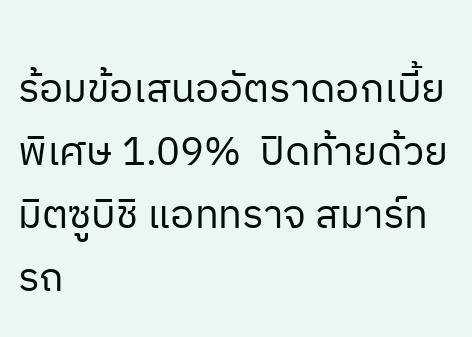ร้อมข้อเสนออัตราดอกเบี้ยพิเศษ 1.09%  ปิดท้ายด้วย มิตซูบิชิ แอททราจ สมาร์ท รถ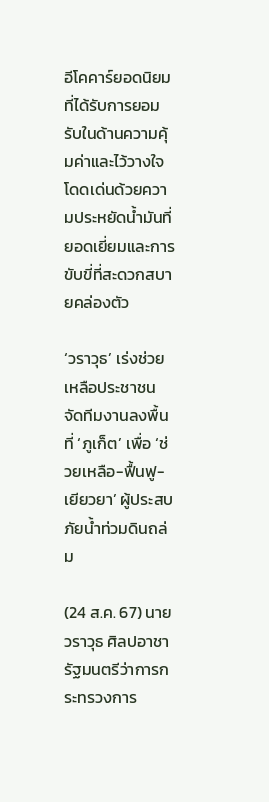อีโคคาร์ยอดนิยมที่ได้รับการยอมรับในด้านความคุ้มค่าและไว้วางใจ โดดเด่นด้วยความประหยัดน้ำมันที่ยอดเยี่ยมและการขับขี่ที่สะดวกสบายคล่องตัว

‘วราวุธ’ เร่งช่วยเหลือประชาชน จัดทีมงานลงพื้นที่ ‘ภูเก็ต’ เพื่อ ‘ช่วยเหลือ-ฟื้นฟู-เยียวยา’ ผู้ประสบภัยน้ำท่วมดินถล่ม

(24 ส.ค. 67) นายวราวุธ ศิลปอาชา รัฐมนตรีว่าการกระทรวงการ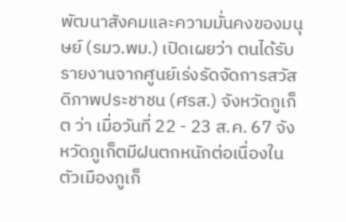พัฒนาสังคมและความมั่นคงของมนุษย์ (รมว.พม.) เปิดเผยว่า ตนได้รับรายงานจากศูนย์เร่งรัดจัดการสวัสดิภาพประชาชน (ศรส.) จังหวัดภูเก็ต ว่า เมื่อวันที่ 22 - 23 ส.ค. 67 จังหวัดภูเก็ตมีฝนตกหนักต่อเนื่องในตัวเมืองภูเก็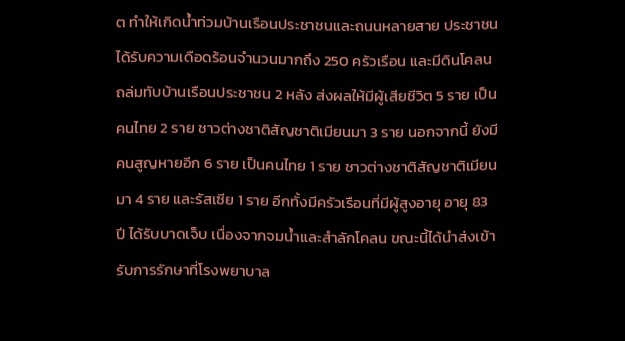ต ทำให้เกิดน้ำท่วมบ้านเรือนประชาชนและถนนหลายสาย ประชาชนได้รับความเดือดร้อนจำนวนมากถึง 250 ครัวเรือน และมีดินโคลนถล่มทับบ้านเรือนประชาชน 2 หลัง ส่งผลให้มีผู้เสียชีวิต 5 ราย เป็นคนไทย 2 ราย ชาวต่างชาติสัญชาติเมียนมา 3 ราย นอกจากนี้ ยังมีคนสูญหายอีก 6 ราย เป็นคนไทย 1 ราย ชาวต่างชาติสัญชาติเมียนมา 4 ราย และรัสเซีย 1 ราย อีกทั้งมีครัวเรือนที่มีผู้สูงอายุ อายุ 83 ปี ได้รับบาดเจ็บ เนื่องจากจมน้ำและสำลักโคลน ขณะนี้ได้นำส่งเข้ารับการรักษาที่โรงพยาบาล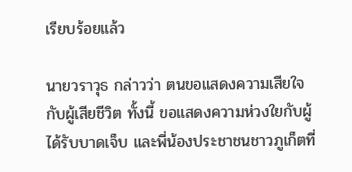เรียบร้อยแล้ว

นายวราวุธ กล่าวว่า ตนขอแสดงความเสียใจกับผู้เสียชีวิต ทั้งนี้ ขอแสดงความห่วงใยกับผู้ได้รับบาดเจ็บ และพี่น้องประชาชนชาวภูเก็ตที่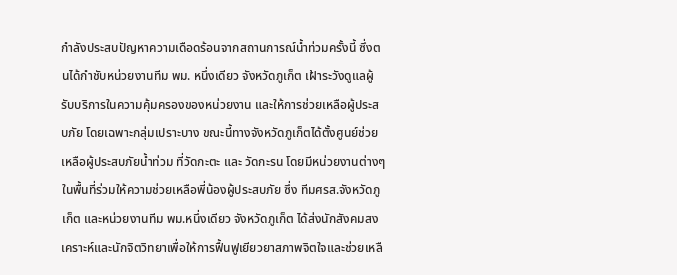กำลังประสบปัญหาความเดือดร้อนจากสถานการณ์น้ำท่วมครั้งนี้ ซึ่งตนได้กำชับหน่วยงานทีม พม. หนึ่งเดียว จังหวัดภูเก็ต เฝ้าระวังดูแลผู้รับบริการในความคุ้มครองของหน่วยงาน และให้การช่วยเหลือผู้ประสบภัย โดยเฉพาะกลุ่มเปราะบาง ขณะนี้ทางจังหวัดภูเก็ตได้ตั้งศูนย์ช่วยเหลือผู้ประสบภัยน้ำท่วม ที่วัดกะตะ และ วัดกะรน โดยมีหน่วยงานต่างๆ ในพื้นที่ร่วมให้ความช่วยเหลือพี่น้องผู้ประสบภัย ซึ่ง ทีมศรส.จังหวัดภูเก็ต และหน่วยงานทีม พม.หนึ่งเดียว จังหวัดภูเก็ต ได้ส่งนักสังคมสงเคราะห์และนักจิตวิทยาเพื่อให้การฟื้นฟูเยียวยาสภาพจิตใจและช่วยเหลื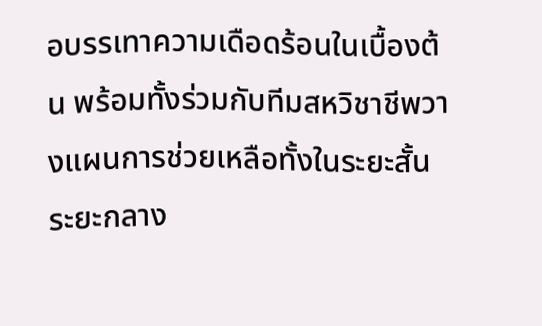อบรรเทาความเดือดร้อนในเบื้องต้น พร้อมทั้งร่วมกับทีมสหวิชาชีพวางแผนการช่วยเหลือทั้งในระยะสั้น ระยะกลาง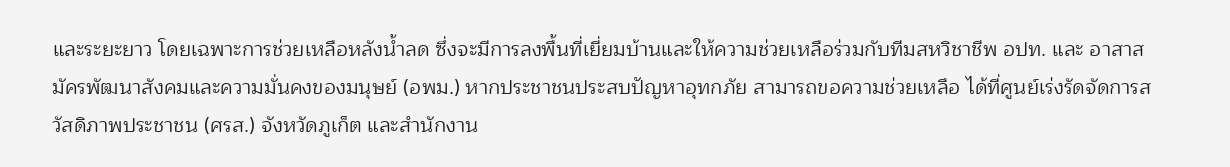และระยะยาว โดยเฉพาะการช่วยเหลือหลังน้ำลด ซึ่งจะมีการลงพื้นที่เยี่ยมบ้านและให้ความช่วยเหลือร่วมกับทีมสหวิชาชีพ อปท. และ อาสาสมัครพัฒนาสังคมและความมั่นคงของมนุษย์ (อพม.) หากประชาชนประสบปัญหาอุทกภัย สามารถขอความช่วยเหลือ ได้ที่ศูนย์เร่งรัดจัดการสวัสดิภาพประชาชน (ศรส.) จังหวัดภูเก็ต และสำนักงาน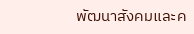พัฒนาสังคมและค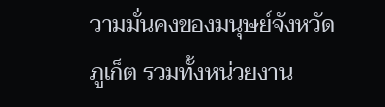วามมั่นคงของมนุษย์จังหวัดภูเก็ต รวมทั้งหน่วยงาน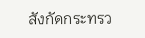สังกัดกระทรว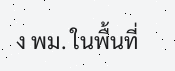ง พม. ในพื้นที่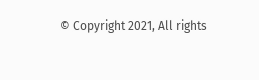© Copyright 2021, All rights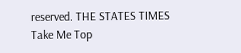reserved. THE STATES TIMES
Take Me Top